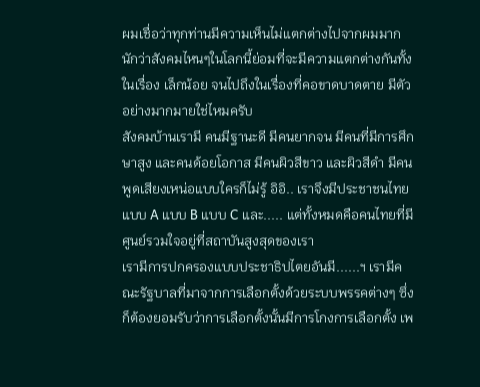ผมเชื่อว่าทุกท่านมีความเห็นไม่แตกต่างไปจากผมมากนักว่าสังคมไหนๆในโลกนี้ย่อมที่จะมีความแตกต่างกันทั้งในเรื่อง เล็กน้อย จนไปถึงในเรื่องที่คอขาดบาดตาย มีตัวอย่างมากมายใช่ไหมครับ
สังคมบ้านเรามี คนมีฐานะดี มีคนยากจน มีคนที่มีการศึกษาสูง และคนด้อยโอกาส มีคนผิวสีขาว และผิวสีดำ มีคนพูดเสียงเหน่อแบบใครก็ไม่รู้ อิอิ.. เราจึงมีประชาชนไทยแบบ A แบบ B แบบ C และ..... แต่ทั้งหมดคือคนไทยที่มีศูนย์รวมใจอยู่ที่สถาบันสูงสุดของเรา
เรามีการปกครองแบบประชาธิปไตยอันมี......ฯ เรามีคณะรัฐบาลที่มาจากการเลือกตั้งด้วยระบบพรรคต่างๆ ซึ่งก็ต้องยอมรับว่าการเลือกตั้งนั้นมีการโกงการเลือกตั้ง เพ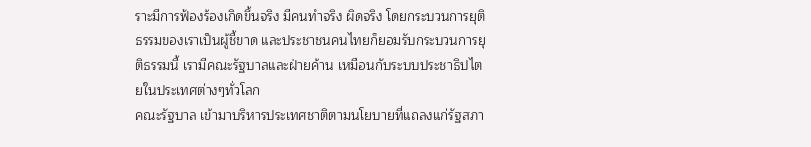ราะมีการฟ้องร้องเกิดขึ้นจริง มีคนทำจริง ผิดจริง โดยกระบวนการยุติธรรมของเราเป็นผู้ชี้ขาด และประชาชนคนไทยก็ยอมรับกระบวนการยุติธรรมนี้ เรามีคณะรัฐบาลและฝ่ายค้าน เหมือนกับระบบประชาธิปไตยในประเทศต่างๆทั่วโลก
คณะรัฐบาล เข้ามาบริหารประเทศชาติตามนโยบายที่แถลงแก่รัฐสภา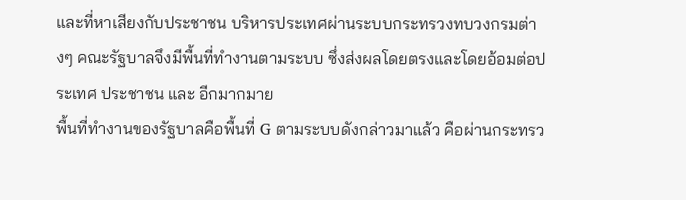และที่หาเสียงกับประชาชน บริหารประเทศผ่านระบบกระทรวงทบวงกรมต่างๆ คณะรัฐบาลจึงมีพื้นที่ทำงานตามระบบ ซึ่งส่งผลโดยตรงและโดยอ้อมต่อประเทศ ประชาชน และ อีกมากมาย
พื้นที่ทำงานของรัฐบาลคือพื้นที่ G ตามระบบดังกล่าวมาแล้ว คือผ่านกระทรว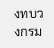งทบวงกรม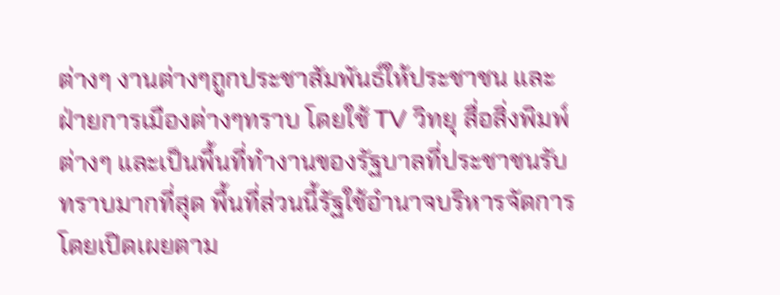ต่างๆ งานต่างๆถูกประชาสัมพันธ์ให้ประชาชน และฝ่ายการเมืองต่างๆทราบ โดยใช้ TV วิทยุ สื่อสิ่งพิมพ์ต่างๆ และเป็นพื้นที่ทำงานของรัฐบาลที่ประชาชนรับทราบมากที่สุด พื้นที่ส่วนนี้รัฐใช้อำนาจบริหารจัดการโดยเปิดเผยตาม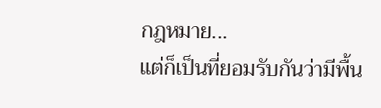กฎหมาย...
แต่ก็เป็นที่ยอมรับกันว่ามีพื้น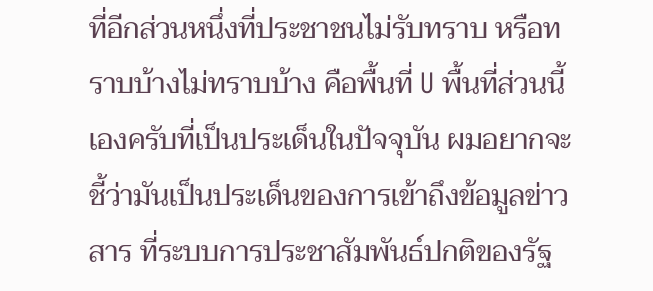ที่อีกส่วนหนึ่งที่ประชาชนไม่รับทราบ หรือทราบบ้างไม่ทราบบ้าง คือพื้นที่ U พื้นที่ส่วนนี้เองครับที่เป็นประเด็นในปัจจุบัน ผมอยากจะชี้ว่ามันเป็นประเด็นของการเข้าถึงข้อมูลข่าวสาร ที่ระบบการประชาสัมพันธ์ปกติของรัฐ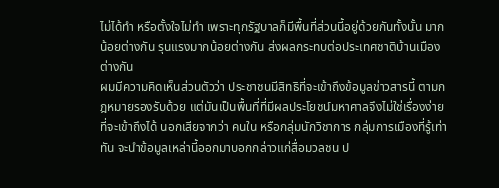ไม่ได้ทำ หรือตั้งใจไม่ทำ เพราะทุกรัฐบาลก็มีพื้นที่ส่วนนี้อยู่ด้วยกันทั้งนั้น มากน้อยต่างกัน รุนแรงมากน้อยต่างกัน ส่งผลกระทบต่อประเทศชาติบ้านเมืองต่างกัน
ผมมีความคิดเห็นส่วนตัวว่า ประชาชนมีสิทธิที่จะเข้าถึงข้อมูลข่าวสารนี้ ตามกฎหมายรองรับด้วย แต่มันเป็นพื้นที่ที่มีผลประโยชน์มหาศาลจึงไม่ใช่เรื่องง่ายที่จะเข้าถึงได้ นอกเสียจากว่า คนใน หรือกลุ่มนักวิชาการ กลุ่มการเมืองที่รู้เท่าทัน จะนำข้อมูลเหล่านี้ออกมาบอกกล่าวแก่สื่อมวลชน ป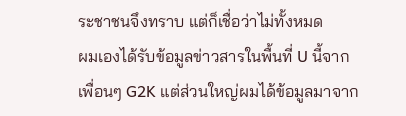ระชาชนจึงทราบ แต่ก็เชื่อว่าไม่ทั้งหมด
ผมเองได้รับข้อมูลข่าวสารในพื้นที่ U นี้จากเพื่อนๆ G2K แต่ส่วนใหญ่ผมได้ข้อมูลมาจาก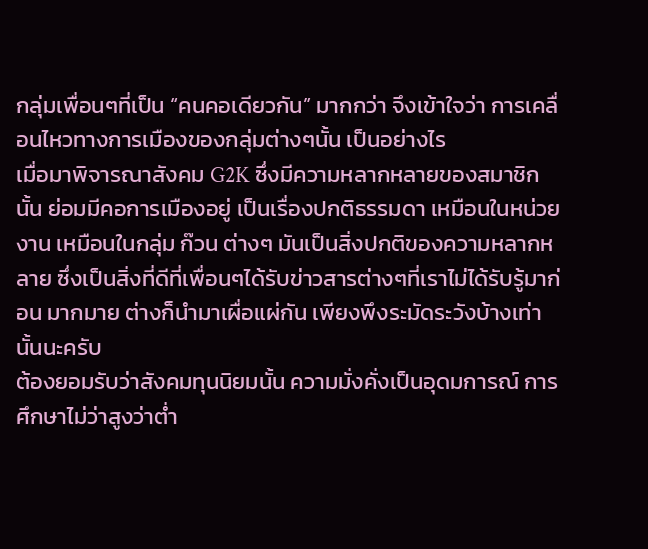กลุ่มเพื่อนๆที่เป็น “คนคอเดียวกัน” มากกว่า จึงเข้าใจว่า การเคลื่อนไหวทางการเมืองของกลุ่มต่างๆนั้น เป็นอย่างไร
เมื่อมาพิจารณาสังคม G2K ซึ่งมีความหลากหลายของสมาชิกนั้น ย่อมมีคอการเมืองอยู่ เป็นเรื่องปกติธรรมดา เหมือนในหน่วยงาน เหมือนในกลุ่ม ก๊วน ต่างๆ มันเป็นสิ่งปกติของความหลากหลาย ซึ่งเป็นสิ่งที่ดีที่เพื่อนๆได้รับข่าวสารต่างๆที่เราไม่ได้รับรู้มาก่อน มากมาย ต่างก็นำมาเผื่อแผ่กัน เพียงพึงระมัดระวังบ้างเท่านั้นนะครับ
ต้องยอมรับว่าสังคมทุนนิยมนั้น ความมั่งคั่งเป็นอุดมการณ์ การศึกษาไม่ว่าสูงว่าต่ำ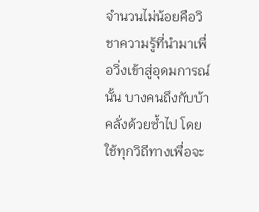จำนวนไม่น้อยคือวิชาความรู้ที่นำมาเพื่อวิ่งเข้าสู่อุดมการณ์นั้น บางคนถึงกับบ้าคลั่งด้วยซ้ำไป โดยใช้ทุกวิถีทางเพื่อจะ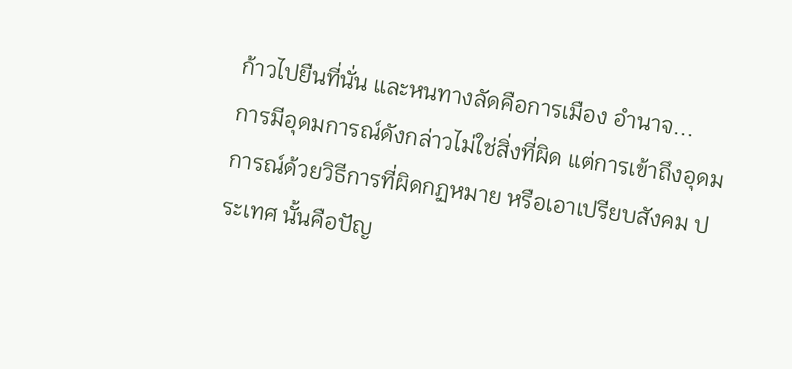ก้าวไปยืนที่นั่น และหนทางลัดคือการเมือง อำนาจ...
การมีอุดมการณ์ดังกล่าวไม่ใช่สิ่งที่ผิด แต่การเข้าถึงอุดมการณ์ด้วยวิธีการที่ผิดกฏหมาย หรือเอาเปรียบสังคม ประเทศ นั้นคือปัญ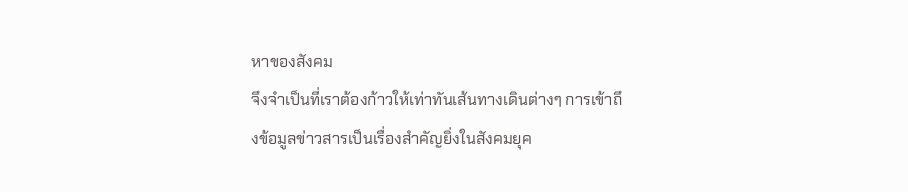หาของสังคม
จึงจำเป็นที่เราต้องก้าวให้เท่าทันเส้นทางเดินต่างๆ การเข้าถึงข้อมูลข่าวสารเป็นเรื่องสำคัญยิ่งในสังคมยุค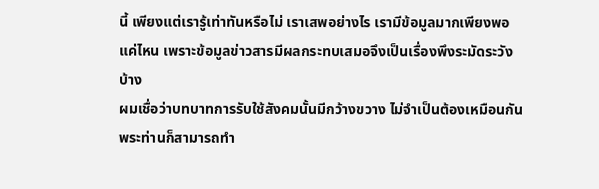นี้ เพียงแต่เรารู้เท่าทันหรือไม่ เราเสพอย่างไร เรามีข้อมูลมากเพียงพอแค่ไหน เพราะข้อมูลข่าวสารมีผลกระทบเสมอจึงเป็นเรื่องพึงระมัดระวังบ้าง
ผมเชื่อว่าบทบาทการรับใช้สังคมนั้นมีกว้างขวาง ไม่จำเป็นต้องเหมือนกัน พระท่านก็สามารถทำ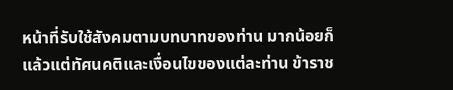หน้าที่รับใช้สังคมตามบทบาทของท่าน มากน้อยก็แล้วแต่ทัศนคติและเงื่อนไขของแต่ละท่าน ข้าราช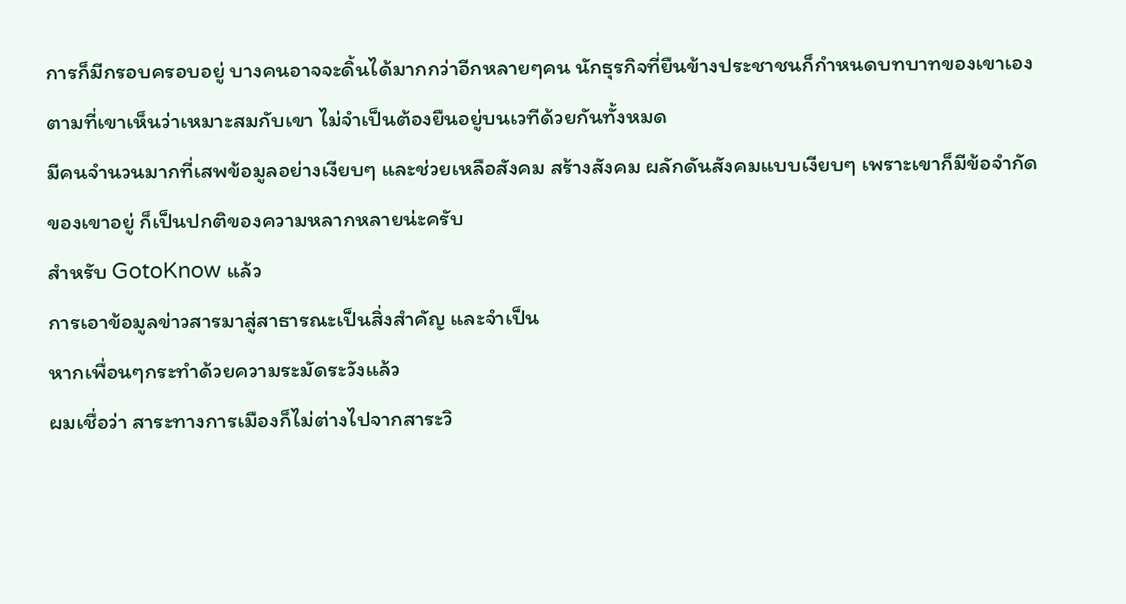การก็มีกรอบครอบอยู่ บางคนอาจจะดิ้นได้มากกว่าอีกหลายๆคน นักธุรกิจที่ยืนข้างประชาชนก็กำหนดบทบาทของเขาเองตามที่เขาเห็นว่าเหมาะสมกับเขา ไม่จำเป็นต้องยืนอยู่บนเวทีด้วยกันทั้งหมด
มีคนจำนวนมากที่เสพข้อมูลอย่างเงียบๆ และช่วยเหลือสังคม สร้างสังคม ผลักดันสังคมแบบเงียบๆ เพราะเขาก็มีข้อจำกัดของเขาอยู่ ก็เป็นปกติของความหลากหลายน่ะครับ
สำหรับ GotoKnow แล้ว
การเอาข้อมูลข่าวสารมาสู่สาธารณะเป็นสิ่งสำคัญ และจำเป็น
หากเพื่อนๆกระทำด้วยความระมัดระวังแล้ว
ผมเชื่อว่า สาระทางการเมืองก็ไม่ต่างไปจากสาระวิ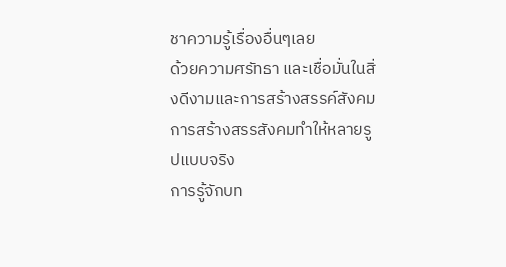ชาความรู้เรื่องอื่นๆเลย
ด้วยความศรัทธา และเชื่อมั่นในสิ่งดีงามและการสร้างสรรค์สังคม
การสร้างสรรสังคมทำให้หลายรูปแบบจริง
การรู้จักบท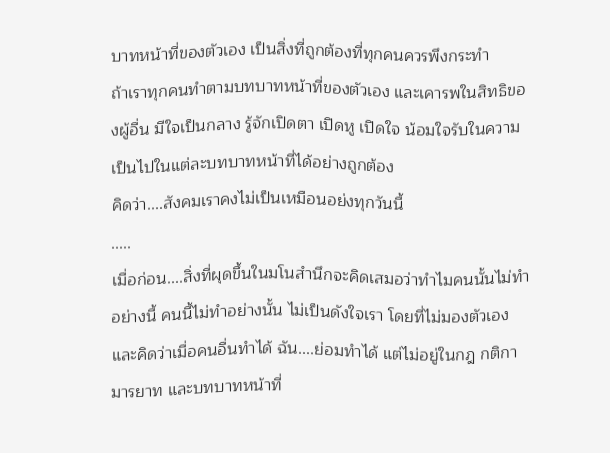บาทหน้าที่ของตัวเอง เป็นสิ่งที่ถูกต้องที่ทุกคนควรพึงกระทำ
ถ้าเราทุกคนทำตามบทบาทหน้าที่ของตัวเอง และเคารพในสิทธิของผู้อื่น มีใจเป็นกลาง รู้จักเปิดตา เปิดหู เปิดใจ น้อมใจรับในความเป็นไปในแต่ละบทบาทหน้าที่ได้อย่างถูกต้อง
คิดว่า....สังคมเราคงไม่เป็นเหมือนอย่งทุกวันนี้
.....
เมื่อก่อน....สิ่งที่ผุดขึ้นในมโนสำนึกจะคิดเสมอว่าทำไมคนนั้นไม่ทำอย่างนี้ คนนี้ไม่ทำอย่างนั้น ไม่เป็นดังใจเรา โดยที่ไม่มองตัวเอง และคิดว่าเมื่อคนอื่นทำได้ ฉัน....ย่อมทำได้ แต่ไม่อยู่ในกฎ กติกา มารยาท และบทบาทหน้าที่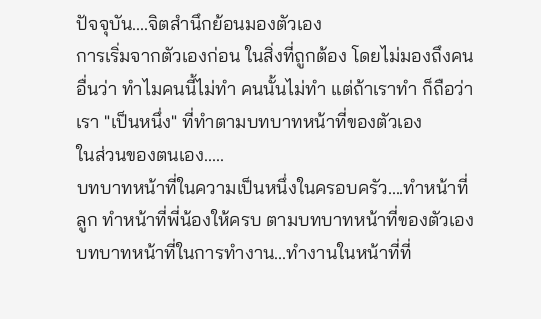ปัจจุบัน....จิตสำนึกย้อนมองตัวเอง
การเริ่มจากตัวเองก่อน ในสิ่งที่ถูกต้อง โดยไม่มองถึงคนอื่นว่า ทำไมคนนี้ไม่ทำ คนนั้นไม่ทำ แต่ถ้าเราทำ ก็ถือว่าเรา "เป็นหนึ่ง" ที่ทำตามบทบาทหน้าที่ของตัวเอง
ในส่วนของตนเอง.....
บทบาทหน้าที่ในความเป็นหนึ่งในครอบครัว....ทำหน้าที่ลูก ทำหน้าที่พี่น้องให้ครบ ตามบทบาทหน้าที่ของตัวเอง
บทบาทหน้าที่ในการทำงาน...ทำงานในหน้าที่ที่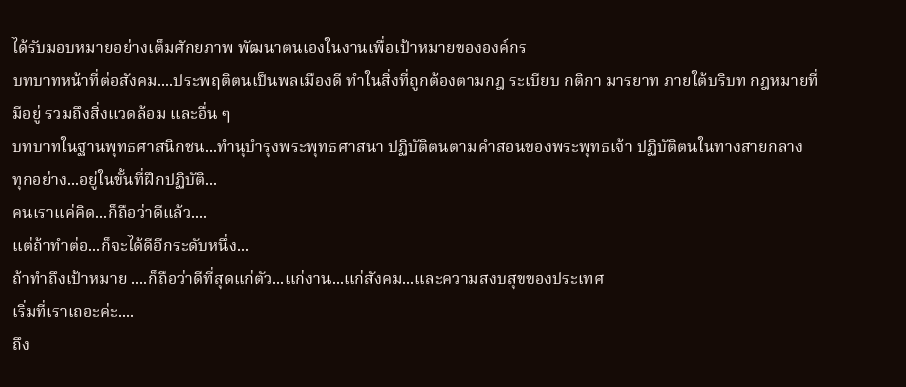ได้รับมอบหมายอย่างเต็มศักยภาพ พัฒนาตนเองในงานเพื่อเป้าหมายขององค์กร
บทบาทหน้าที่ต่อสังคม....ประพฤติตนเป็นพลเมืองดี ทำในสิ่งที่ถูกต้องตามกฎ ระเบียบ กติกา มารยาท ภายใต้บริบท กฎหมายที่มีอยู่ รวมถึงสิ่งแวดล้อม และอื่น ๆ
บทบาทในฐานพุทธศาสนิกชน...ทำนุบำรุงพระพุทธศาสนา ปฏิบัติตนตามคำสอนของพระพุทธเจ้า ปฏิบัติตนในทางสายกลาง
ทุกอย่าง...อยู่ในขั้นที่ฝึกปฏิบัติ...
คนเราแค่คิด...ก็ถือว่าดีแล้ว....
แต่ถ้าทำต่อ...ก็จะได้ดีอีกระดับหนึ่ง...
ถ้าทำถึงเป้าหมาย ....ก็ถือว่าดีที่สุดแก่ตัว...แก่งาน...แก่สังคม...และความสงบสุขของประเทศ
เริ่มที่เราเถอะค่ะ....
ถึง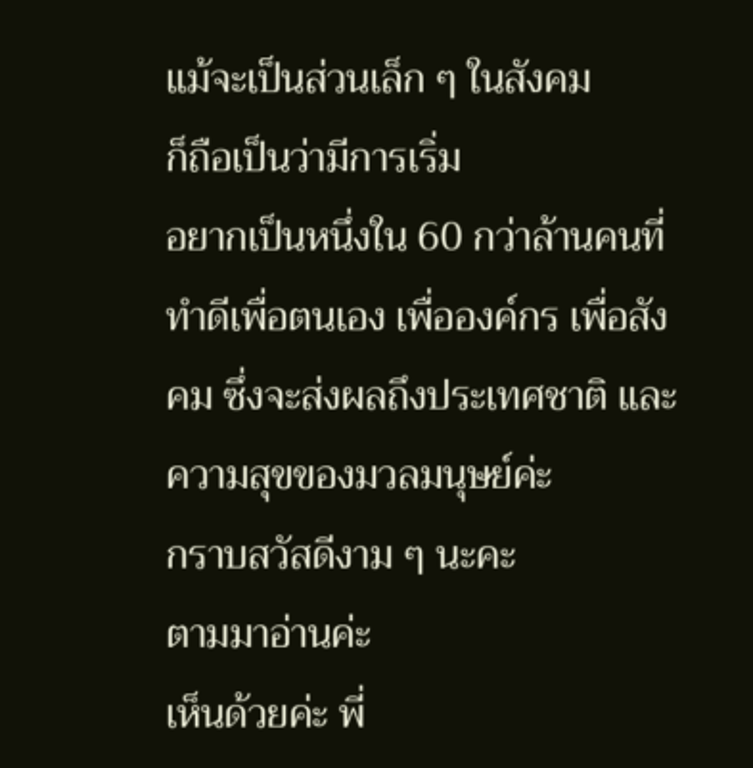แม้จะเป็นส่วนเล็ก ๆ ในสังคม
ก็ถือเป็นว่ามีการเริ่ม
อยากเป็นหนึ่งใน 60 กว่าล้านคนที่ทำดีเพื่อตนเอง เพื่อองค์กร เพื่อสังคม ซึ่งจะส่งผลถึงประเทศชาติ และความสุขของมวลมนุษย์ค่ะ
กราบสวัสดีงาม ๆ นะคะ
ตามมาอ่านค่ะ
เห็นด้วยค่ะ พี่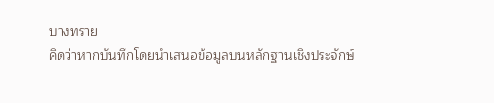บางทราย
คิดว่าหากบันทึกโดยนำเสนอข้อมูลบนหลักฐานเชิงประจักษ์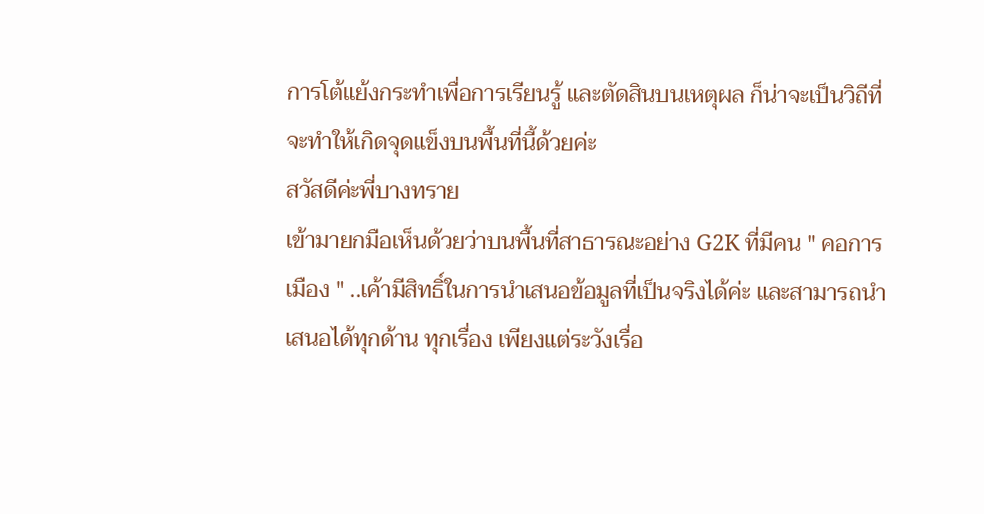การโต้แย้งกระทำเพื่อการเรียนรู้ และตัดสินบนเหตุผล ก็น่าจะเป็นวิถีที่จะทำให้เกิดจุดแข็งบนพื้นที่นี้ด้วยค่ะ
สวัสดีค่ะพี่บางทราย
เข้ามายกมือเห็นด้วยว่าบนพื้นที่สาธารณะอย่าง G2K ที่มีคน " คอการเมือง " ..เค้ามีสิทธิ์ในการนำเสนอข้อมูลที่เป็นจริงได้ค่ะ และสามารถนำเสนอได้ทุกด้าน ทุกเรื่อง เพียงแต่ระวังเรื่อ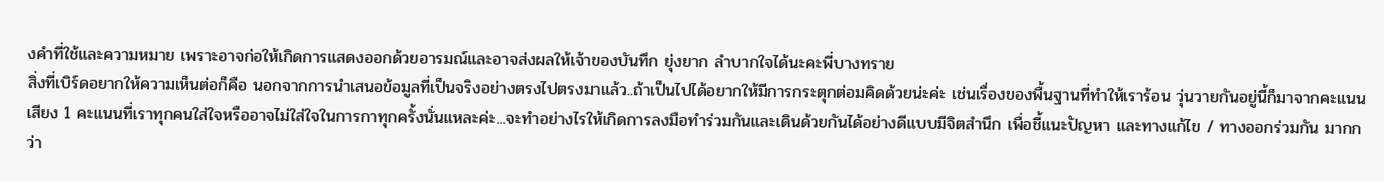งคำที่ใช้และความหมาย เพราะอาจก่อให้เกิดการแสดงออกด้วยอารมณ์และอาจส่งผลให้เจ้าของบันทึก ยุ่งยาก ลำบากใจได้นะคะพี่บางทราย
สิ่งที่เบิร์ดอยากให้ความเห็นต่อก็คือ นอกจากการนำเสนอข้อมูลที่เป็นจริงอย่างตรงไปตรงมาแล้ว..ถ้าเป็นไปได้อยากให้มีการกระตุกต่อมคิดด้วยน่ะค่ะ เช่นเรื่องของพื้นฐานที่ทำให้เราร้อน วุ่นวายกันอยู่นี้ก็มาจากคะแนนเสียง 1 คะแนนที่เราทุกคนใส่ใจหรืออาจไม่ใส่ใจในการกาทุกครั้งนั่นแหละค่ะ...จะทำอย่างไรให้เกิดการลงมือทำร่วมกันและเดินด้วยกันได้อย่างดีแบบมีจิตสำนึก เพื่อชี้แนะปัญหา และทางแก้ไข / ทางออกร่วมกัน มากกว่า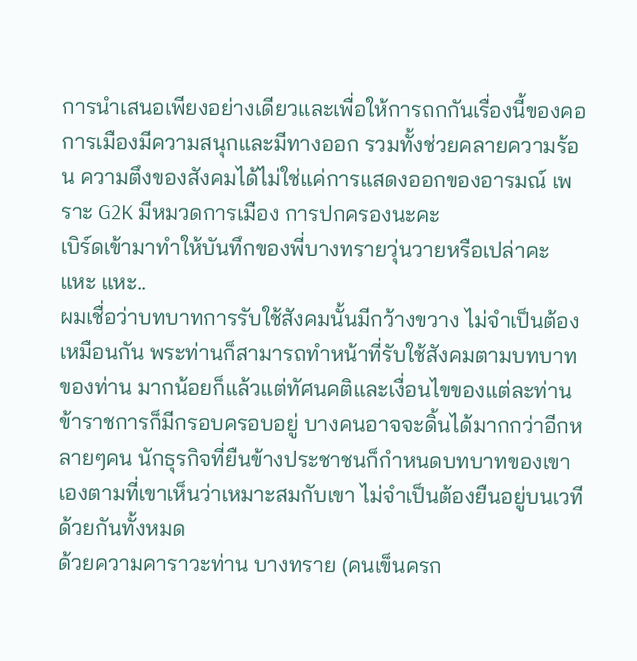การนำเสนอเพียงอย่างเดียวและเพื่อให้การถกกันเรื่องนี้ของคอการเมืองมีความสนุกและมีทางออก รวมทั้งช่วยคลายความร้อน ความตึงของสังคมได้ไม่ใช่แค่การแสดงออกของอารมณ์ เพราะ G2K มีหมวดการเมือง การปกครองนะคะ
เบิร์ดเข้ามาทำให้บันทึกของพี่บางทรายวุ่นวายหรือเปล่าคะ แหะ แหะ..
ผมเชื่อว่าบทบาทการรับใช้สังคมนั้นมีกว้างขวาง ไม่จำเป็นต้องเหมือนกัน พระท่านก็สามารถทำหน้าที่รับใช้สังคมตามบทบาทของท่าน มากน้อยก็แล้วแต่ทัศนคติและเงื่อนไขของแต่ละท่าน ข้าราชการก็มีกรอบครอบอยู่ บางคนอาจจะดิ้นได้มากกว่าอีกหลายๆคน นักธุรกิจที่ยืนข้างประชาชนก็กำหนดบทบาทของเขาเองตามที่เขาเห็นว่าเหมาะสมกับเขา ไม่จำเป็นต้องยืนอยู่บนเวทีด้วยกันทั้งหมด
ด้วยความคาราวะท่าน บางทราย (คนเข็นครก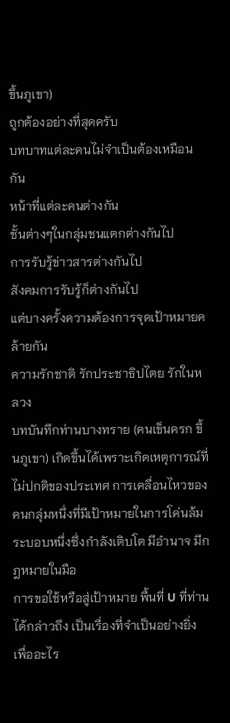ขึ้นภูเขา)
ถูกต้องอย่างที่สุดครับ
บทบาทแต่ละคนไม่จำเป็นต้องเหมือนกัน
หน้าที่แต่ละคนต่างกัน
ชั้นต่างๆในกลุ่มชนแตกต่างกันไป
การรับรู้ข่าวสารต่างกันไป
สังคมการรับรู้ก็ต่างกันไป
แต่บางครั้งความต้องการจุดเป้าหมายคล้ายกัน
ความรักชาติ รักประชาธิปไตย รักในหลวง
บทบันทึกท่านบางทราย (คนเข็นครก ขึ้นภูเขา) เกิดขึ้นได้เพราะเกิดเหตุการณ์ที่ไม่ปกติของประเทศ การเคลื่อนไหวของคนกลุ่มหนึ่งที่มีเป้าหมายในการโค่นล้ม ระบอบหนึ่งซึ่งกำลังเติบโต มีอำนาจ มีกฎหมายในมือ
การขอใช้หรือสู่เป้าหมาย พื้นที่ U ที่ท่านได้กล่าวถึง เป็นเรื่องที่จำเป็นอย่างยิ่ง เพื่ออะไร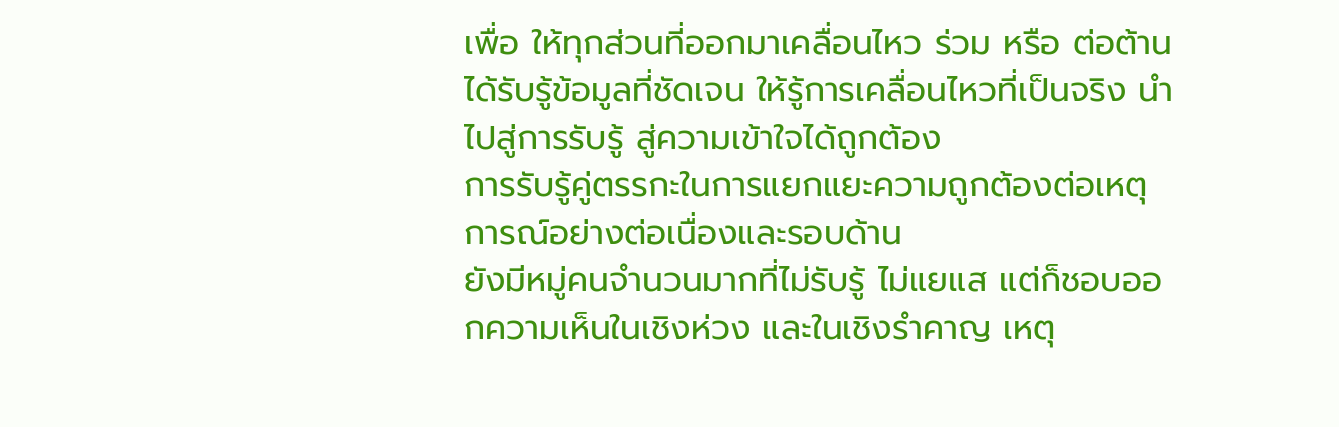เพื่อ ให้ทุกส่วนที่ออกมาเคลื่อนไหว ร่วม หรือ ต่อต้าน ได้รับรู้ข้อมูลที่ชัดเจน ให้รู้การเคลื่อนไหวที่เป็นจริง นำไปสู่การรับรู้ สู่ความเข้าใจได้ถูกต้อง
การรับรู้คู่ตรรกะในการแยกแยะความถูกต้องต่อเหตุการณ์อย่างต่อเนื่องและรอบด้าน
ยังมีหมู่คนจำนวนมากที่ไม่รับรู้ ไม่แยแส แต่ก็ชอบออกความเห็นในเชิงห่วง และในเชิงรำคาญ เหตุ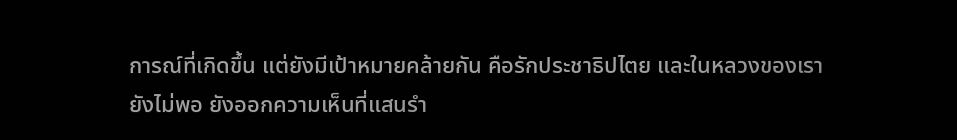การณ์ที่เกิดขึ้น แต่ยังมีเป้าหมายคล้ายกัน คือรักประชาธิปไตย และในหลวงของเรา
ยังไม่พอ ยังออกความเห็นที่แสนรำ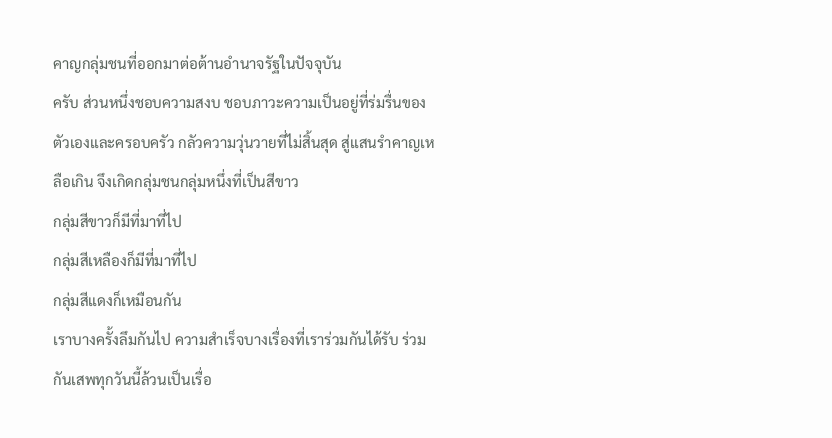คาญกลุ่มชนที่ออกมาต่อต้านอำนาจรัฐในปัจจุบัน
ครับ ส่วนหนึ่งชอบความสงบ ชอบภาวะความเป็นอยู่ที่ร่มรื่นของตัวเองและครอบครัว กลัวความวุ่นวายที่ไม่สิ้นสุด สู่แสนรำคาญเหลือเกิน จึงเกิดกลุ่มชนกลุ่มหนึ่งที่เป็นสีขาว
กลุ่มสีขาวก็มีที่มาที่ไป
กลุ่มสีเหลืองก็มีที่มาที่ไป
กลุ่มสีแดงก็เหมือนกัน
เราบางครั้งลึมกันไป ความสำเร็จบางเรื่องที่เราร่วมกันได้รับ ร่วมกันเสพทุกวันนี้ล้วนเป็นเรื่อ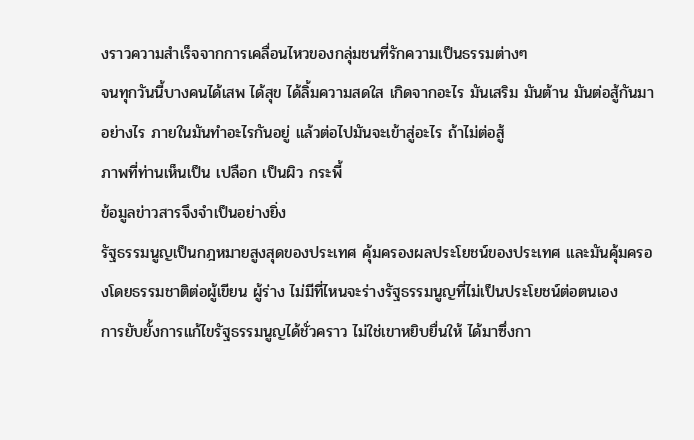งราวความสำเร็จจากการเคลื่อนไหวของกลุ่มชนที่รักความเป็นธรรมต่างๆ
จนทุกวันนี้บางคนได้เสพ ได้สุข ได้ลิ้มความสดใส เกิดจากอะไร มันเสริม มันต้าน มันต่อสู้กันมาอย่างไร ภายในมันทำอะไรกันอยู่ แล้วต่อไปมันจะเข้าสู่อะไร ถ้าไม่ต่อสู้
ภาพที่ท่านเห็นเป็น เปลือก เป็นผิว กระพี้
ข้อมูลข่าวสารจึงจำเป็นอย่างยิ่ง
รัฐธรรมนูญเป็นกฎหมายสูงสุดของประเทศ คุ้มครองผลประโยชน์ของประเทศ และมันคุ้มครองโดยธรรมชาติต่อผู้เขียน ผู้ร่าง ไม่มีที่ไหนจะร่างรัฐธรรมนูญที่ไม่เป็นประโยชน์ต่อตนเอง
การยับยั้งการแก้ไขรัฐธรรมนูญได้ชั่วคราว ไม่ใช่เขาหยิบยื่นให้ ได้มาซึ่งกา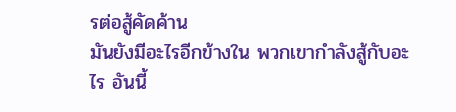รต่อสู้คัดค้าน
มันยังมีอะไรอีกข้างใน พวกเขากำลังสู้กับอะไร อันนี้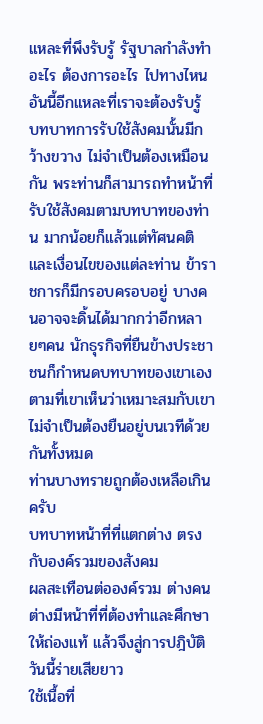แหละที่พึงรับรู้ รัฐบาลกำลังทำอะไร ต้องการอะไร ไปทางไหน อันนี้อีกแหละที่เราจะต้องรับรู้
บทบาทการรับใช้สังคมนั้นมีกว้างขวาง ไม่จำเป็นต้องเหมือนกัน พระท่านก็สามารถทำหน้าที่รับใช้สังคมตามบทบาทของท่าน มากน้อยก็แล้วแต่ทัศนคติและเงื่อนไขของแต่ละท่าน ข้าราชการก็มีกรอบครอบอยู่ บางคนอาจจะดิ้นได้มากกว่าอีกหลายๆคน นักธุรกิจที่ยืนข้างประชาชนก็กำหนดบทบาทของเขาเองตามที่เขาเห็นว่าเหมาะสมกับเขา ไม่จำเป็นต้องยืนอยู่บนเวทีด้วยกันทั้งหมด
ท่านบางทรายถูกต้องเหลือเกินครับ
บทบาทหน้าที่ที่แตกต่าง ตรงกับองค์รวมของสังคม
ผลสะเทือนต่อองค์รวม ต่างคนต่างมีหน้าที่ที่ต้องทำและศึกษาให้ถ่องแท้ แล้วจึงสู่การปฎิบัติ
วันนี้ร่ายเสียยาว
ใช้เนื้อที่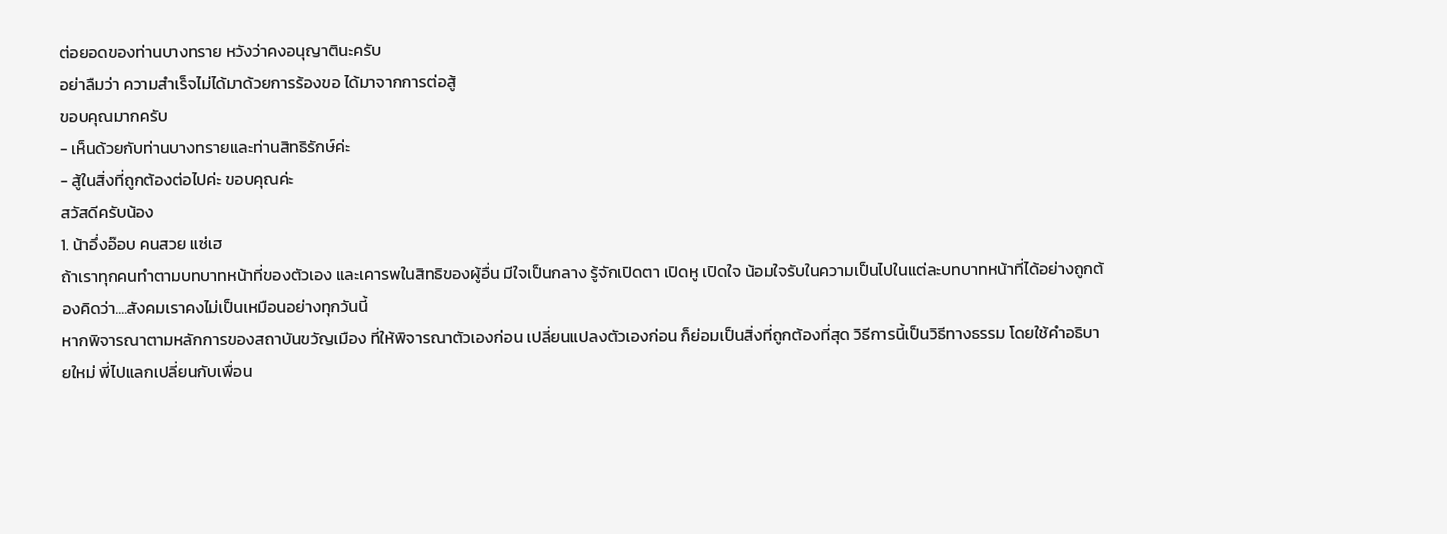ต่อยอดของท่านบางทราย หวังว่าคงอนุญาตินะครับ
อย่าลืมว่า ความสำเร็จไม่ได้มาด้วยการร้องขอ ได้มาจากการต่อสู้
ขอบคุณมากครับ
- เห็นด้วยกับท่านบางทรายและท่านสิทธิรักษ์ค่ะ
- สู้ในสิ่งที่ถูกต้องต่อไปค่ะ ขอบคุณค่ะ
สวัสดีครับน้อง
1. น้าอึ่งอ๊อบ คนสวย แซ่เฮ
ถ้าเราทุกคนทำตามบทบาทหน้าที่ของตัวเอง และเคารพในสิทธิของผู้อื่น มีใจเป็นกลาง รู้จักเปิดตา เปิดหู เปิดใจ น้อมใจรับในความเป็นไปในแต่ละบทบาทหน้าที่ได้อย่างถูกต้องคิดว่า....สังคมเราคงไม่เป็นเหมือนอย่างทุกวันนี้
หากพิจารณาตามหลักการของสถาบันขวัญเมือง ที่ให้พิจารณาตัวเองก่อน เปลี่ยนแปลงตัวเองก่อน ก็ย่อมเป็นสิ่งที่ถูกต้องที่สุด วิธีการนี้เป็นวิธีทางธรรม โดยใช้คำอธิบายใหม่ พี่ไปแลกเปลี่ยนกับเพื่อน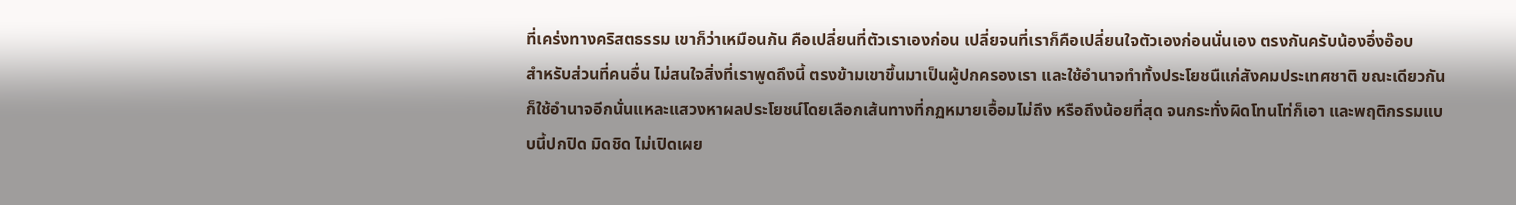ที่เคร่งทางคริสตธรรม เขาก็ว่าเหมือนกัน คือเปลี่ยนที่ตัวเราเองก่อน เปลี่ยจนที่เราก็คือเปลี่ยนใจตัวเองก่อนนั่นเอง ตรงกันครับน้องอึ่งอ๊อบ
สำหรับส่วนที่คนอื่น ไม่สนใจสิ่งที่เราพูดถึงนี้ ตรงข้ามเขาขึ้นมาเป็นผู้ปกครองเรา และใช้อำนาจทำทั้งประโยชนืแก่สังคมประเทศชาติ ขณะเดียวกันก็ใช้อำนาจอีกนั่นแหละแสวงหาผลประโยชน์โดยเลือกเส้นทางที่กฏหมายเอื้อมไม่ถึง หรือถึงน้อยที่สุด จนกระทั่งผิดโทนโท่ก็เอา และพฤติกรรมแบบนี้ปกปิด มิดชิด ไม่เปิดเผย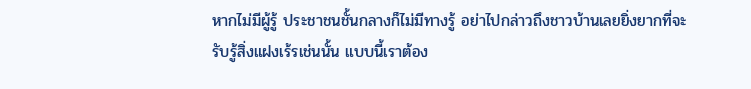หากไม่มีผู้รู้ ประชาชนชั้นกลางก็ไม่มีทางรู้ อย่าไปกล่าวถึงชาวบ้านเลยยิ่งยากที่จะรับรู้สิ่งแฝงเร้รเช่นนั้น แบบนี้เราต้อง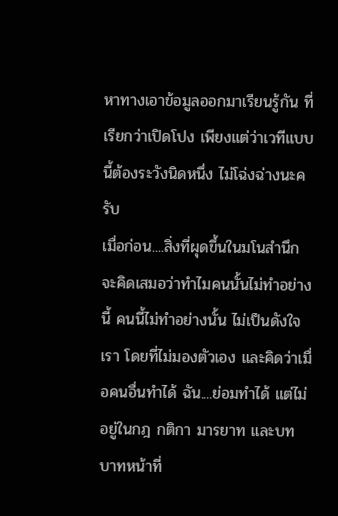หาทางเอาข้อมูลออกมาเรียนรู้กัน ที่เรียกว่าเปิดโปง เพียงแต่ว่าเวทีแบบนี้ต้องระวังนิดหนึ่ง ไม่โฉ่งฉ่างนะครับ
เมื่อก่อน....สิ่งที่ผุดขึ้นในมโนสำนึกจะคิดเสมอว่าทำไมคนนั้นไม่ทำอย่างนี้ คนนี้ไม่ทำอย่างนั้น ไม่เป็นดังใจเรา โดยที่ไม่มองตัวเอง และคิดว่าเมื่อคนอื่นทำได้ ฉัน....ย่อมทำได้ แต่ไม่อยู่ในกฎ กติกา มารยาท และบทบาทหน้าที่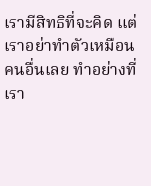เรามีสิทธิที่จะคิด แต่เราอย่าทำตัวเหมือนคนอื่นเลย ทำอย่างที่เรา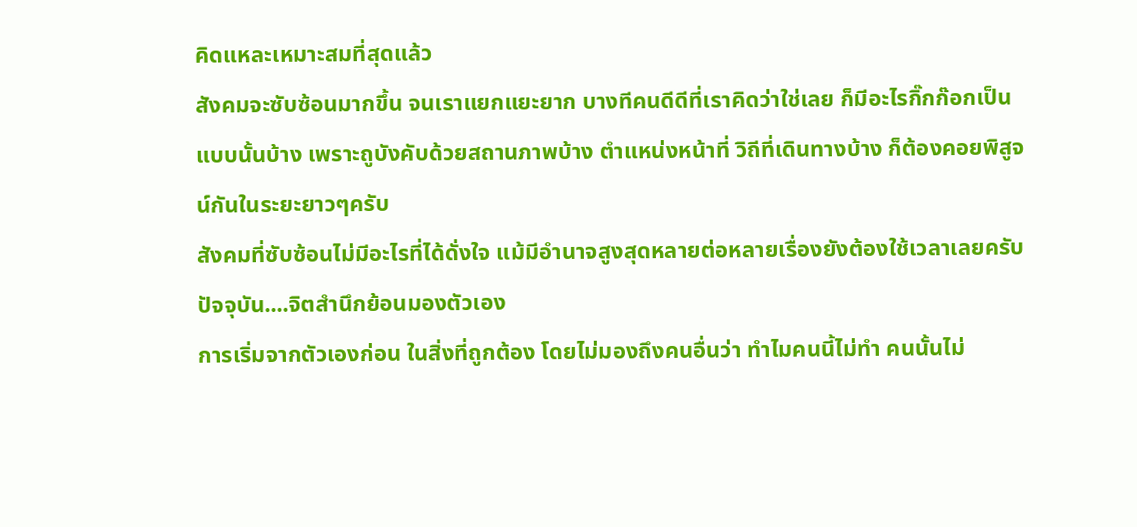คิดแหละเหมาะสมที่สุดแล้ว
สังคมจะซับซ้อนมากขึ้น จนเราแยกแยะยาก บางทีคนดีดีที่เราคิดว่าใช่เลย ก็มีอะไรกิ๊กก๊อกเป็นแบบนั้นบ้าง เพราะถูบังคับด้วยสถานภาพบ้าง ตำแหน่งหน้าที่ วิถีที่เดินทางบ้าง ก็ต้องคอยพิสูจน์กันในระยะยาวๆครับ
สังคมที่ซับซ้อนไม่มีอะไรที่ได้ดั่งใจ แม้มีอำนาจสูงสุดหลายต่อหลายเรื่องยังต้องใช้เวลาเลยครับ
ปัจจุบัน....จิตสำนึกย้อนมองตัวเอง
การเริ่มจากตัวเองก่อน ในสิ่งที่ถูกต้อง โดยไม่มองถึงคนอื่นว่า ทำไมคนนี้ไม่ทำ คนนั้นไม่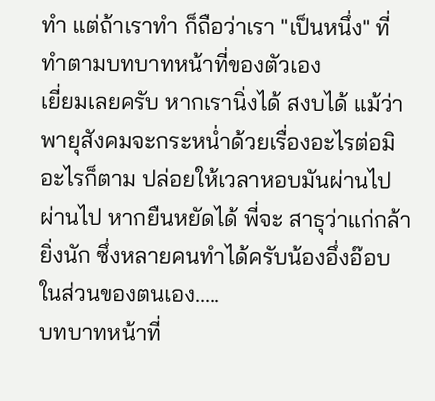ทำ แต่ถ้าเราทำ ก็ถือว่าเรา "เป็นหนึ่ง" ที่ทำตามบทบาทหน้าที่ของตัวเอง
เยี่ยมเลยครับ หากเรานิ่งได้ สงบได้ แม้ว่าพายุสังคมจะกระหน่ำด้วยเรื่องอะไรต่อมิอะไรก็ตาม ปล่อยให้เวลาหอบมันผ่านไป ผ่านไป หากยืนหยัดได้ พี่จะ สาธุว่าแก่กล้ายิ่งนัก ซึ่งหลายคนทำได้ครับน้องอึ่งอ๊อบ
ในส่วนของตนเอง.....
บทบาทหน้าที่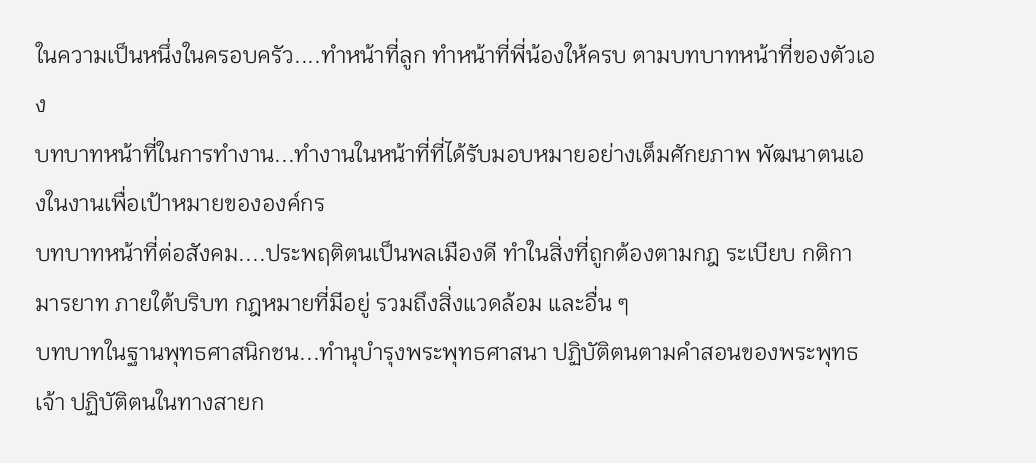ในความเป็นหนึ่งในครอบครัว....ทำหน้าที่ลูก ทำหน้าที่พี่น้องให้ครบ ตามบทบาทหน้าที่ของตัวเอง
บทบาทหน้าที่ในการทำงาน...ทำงานในหน้าที่ที่ได้รับมอบหมายอย่างเต็มศักยภาพ พัฒนาตนเองในงานเพื่อเป้าหมายขององค์กร
บทบาทหน้าที่ต่อสังคม....ประพฤติตนเป็นพลเมืองดี ทำในสิ่งที่ถูกต้องตามกฎ ระเบียบ กติกา มารยาท ภายใต้บริบท กฎหมายที่มีอยู่ รวมถึงสิ่งแวดล้อม และอื่น ๆ
บทบาทในฐานพุทธศาสนิกชน...ทำนุบำรุงพระพุทธศาสนา ปฏิบัติตนตามคำสอนของพระพุทธเจ้า ปฏิบัติตนในทางสายก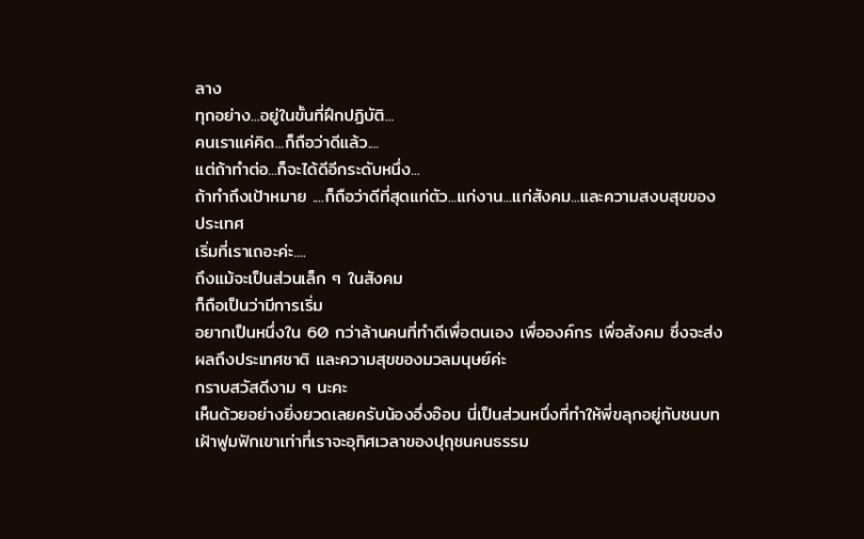ลาง
ทุกอย่าง...อยู่ในขั้นที่ฝึกปฏิบัติ...
คนเราแค่คิด...ก็ถือว่าดีแล้ว....
แต่ถ้าทำต่อ...ก็จะได้ดีอีกระดับหนึ่ง...
ถ้าทำถึงเป้าหมาย ....ก็ถือว่าดีที่สุดแก่ตัว...แก่งาน...แก่สังคม...และความสงบสุขของประเทศ
เริ่มที่เราเถอะค่ะ....
ถึงแม้จะเป็นส่วนเล็ก ๆ ในสังคม
ก็ถือเป็นว่ามีการเริ่ม
อยากเป็นหนึ่งใน 60 กว่าล้านคนที่ทำดีเพื่อตนเอง เพื่อองค์กร เพื่อสังคม ซึ่งจะส่งผลถึงประเทศชาติ และความสุขของมวลมนุษย์ค่ะ
กราบสวัสดีงาม ๆ นะคะ
เห็นด้วยอย่างยิ่งยวดเลยครับน้องอึ่งอ๊อบ นี่เป็นส่วนหนึ่งที่ทำให้พี่ขลุกอยู่กับชนบท เฝ้าฟูมฟักเขาเท่าที่เราจะอุทิศเวลาของปุถุชนคนธรรม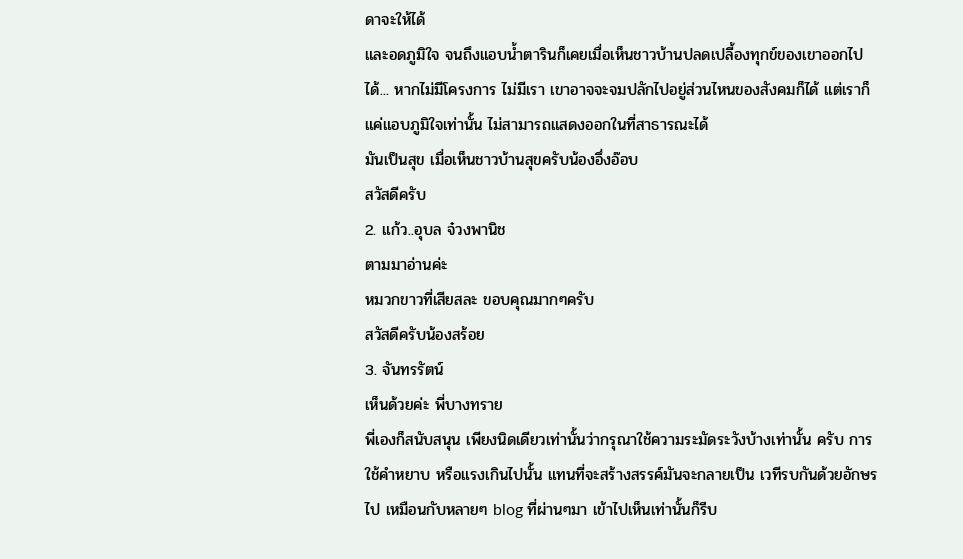ดาจะให้ได้
และอดภูมิใจ จนถึงแอบน้ำตารินก็เคยเมื่อเห็นชาวบ้านปลดเปลี้องทุกข์ของเขาออกไปได้... หากไม่มีโครงการ ไม่มีเรา เขาอาจจะจมปลักไปอยู่ส่วนไหนของสังคมก็ได้ แต่เราก็แค่แอบภูมิใจเท่านั้น ไม่สามารถแสดงออกในที่สาธารณะได้
มันเป็นสุข เมื่อเห็นชาวบ้านสุขครับน้องอึ่งอ๊อบ
สวัสดีครับ
2. แก้ว..อุบล จ๋วงพานิช
ตามมาอ่านค่ะ
หมวกขาวที่เสียสละ ขอบคุณมากๆครับ
สวัสดีครับน้องสร้อย
3. จันทรรัตน์
เห็นด้วยค่ะ พี่บางทราย
พี่เองก็สนับสนุน เพียงนิดเดียวเท่านั้นว่ากรุณาใช้ความระมัดระวังบ้างเท่านั้น ครับ การใช้คำหยาบ หรือแรงเกินไปนั้น แทนที่จะสร้างสรรค์มันจะกลายเป็น เวทีรบกันด้วยอักษรไป เหมือนกับหลายๆ blog ที่ผ่านๆมา เข้าไปเห็นเท่านั้นก็รีบ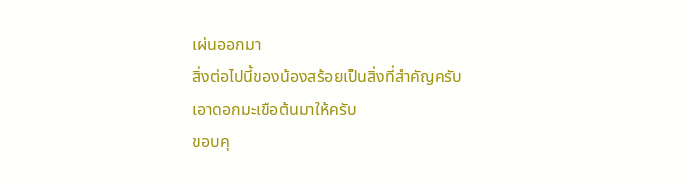เผ่นออกมา
สิ่งต่อไปนี้ของน้องสร้อยเป็นสิ่งที่สำคัญครับ
เอาดอกมะเขือต้นมาให้ครับ
ขอบคุ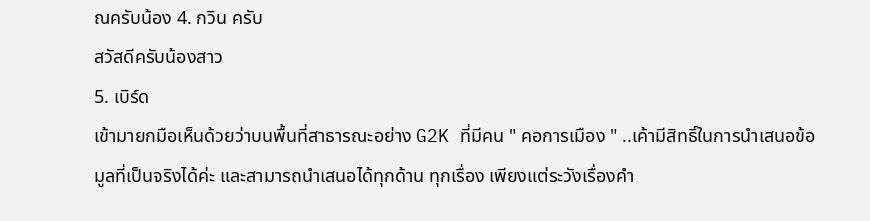ณครับน้อง 4. กวิน ครับ
สวัสดีครับน้องสาว
5. เบิร์ด
เข้ามายกมือเห็นด้วยว่าบนพื้นที่สาธารณะอย่าง G2K ที่มีคน " คอการเมือง " ..เค้ามีสิทธิ์ในการนำเสนอข้อมูลที่เป็นจริงได้ค่ะ และสามารถนำเสนอได้ทุกด้าน ทุกเรื่อง เพียงแต่ระวังเรื่องคำ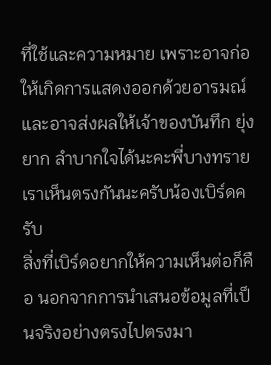ที่ใช้และความหมาย เพราะอาจก่อให้เกิดการแสดงออกด้วยอารมณ์และอาจส่งผลให้เจ้าของบันทึก ยุ่งยาก ลำบากใจได้นะคะพี่บางทราย
เราเห็นตรงกันนะครับน้องเบิร์ดครับ
สิ่งที่เบิร์ดอยากให้ความเห็นต่อก็คือ นอกจากการนำเสนอข้อมูลที่เป็นจริงอย่างตรงไปตรงมา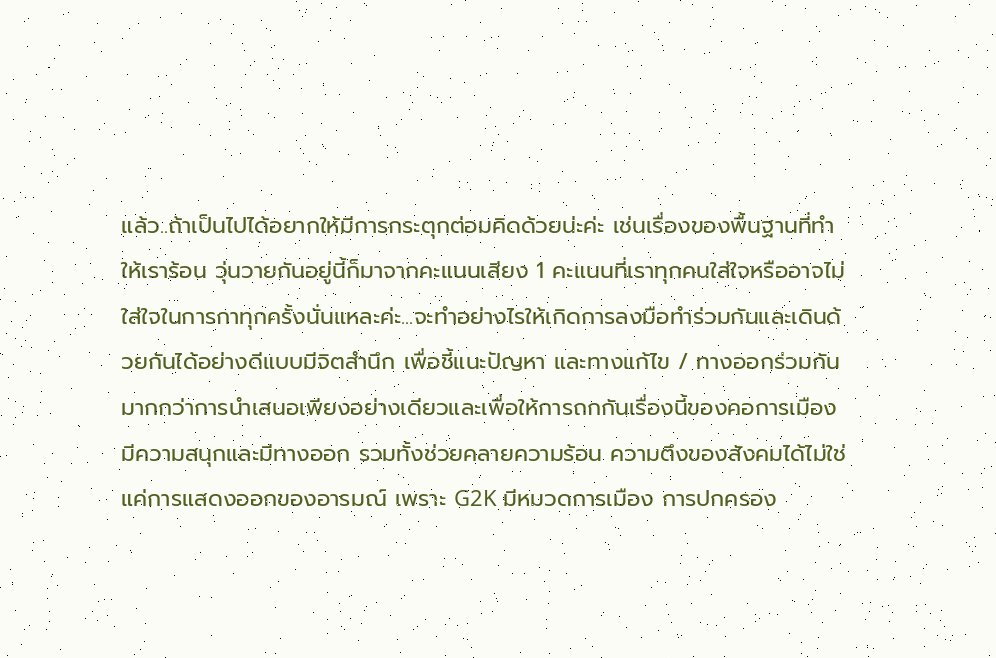แล้ว..ถ้าเป็นไปได้อยากให้มีการกระตุกต่อมคิดด้วยน่ะค่ะ เช่นเรื่องของพื้นฐานที่ทำให้เราร้อน วุ่นวายกันอยู่นี้ก็มาจากคะแนนเสียง 1 คะแนนที่เราทุกคนใส่ใจหรืออาจไม่ใส่ใจในการกาทุกครั้งนั่นแหละค่ะ...จะทำอย่างไรให้เกิดการลงมือทำร่วมกันและเดินด้วยกันได้อย่างดีแบบมีจิตสำนึก เพื่อชี้แนะปัญหา และทางแก้ไข / ทางออกร่วมกัน มากกว่าการนำเสนอเพียงอย่างเดียวและเพื่อให้การถกกันเรื่องนี้ของคอการเมืองมีความสนุกและมีทางออก รวมทั้งช่วยคลายความร้อน ความตึงของสังคมได้ไม่ใช่แค่การแสดงออกของอารมณ์ เพราะ G2K มีหมวดการเมือง การปกครอง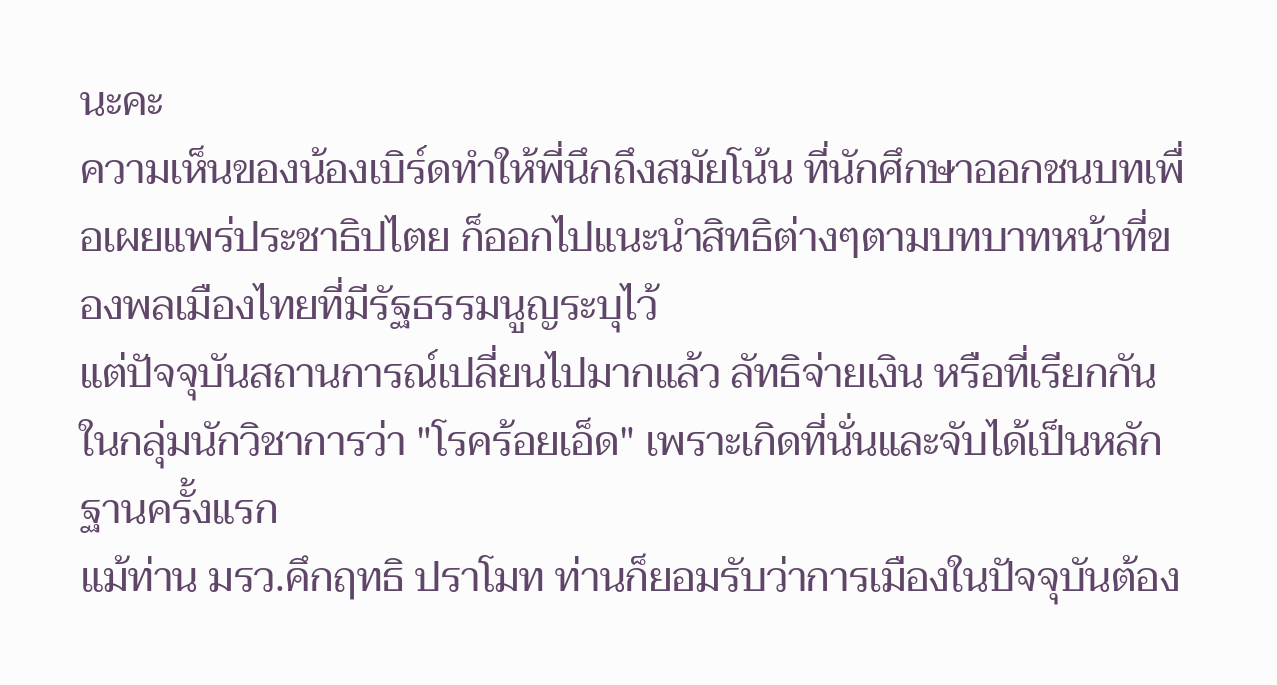นะคะ
ความเห็นของน้องเบิร์ดทำให้พี่นึกถึงสมัยโน้น ที่นักศึกษาออกชนบทเพื่อเผยแพร่ประชาธิปไตย ก็ออกไปแนะนำสิทธิต่างๆตามบทบาทหน้าที่ของพลเมืองไทยที่มีรัฐธรรมนูญระบุไว้
แต่ปัจจุบันสถานการณ์เปลี่ยนไปมากแล้ว ลัทธิจ่ายเงิน หรือที่เรียกกันในกลุ่มนักวิชาการว่า "โรคร้อยเอ็ด" เพราะเกิดที่นั่นและจับได้เป็นหลักฐานครั้งแรก
แม้ท่าน มรว.คึกฤทธิ ปราโมท ท่านก็ยอมรับว่าการเมืองในปัจจุบันต้อง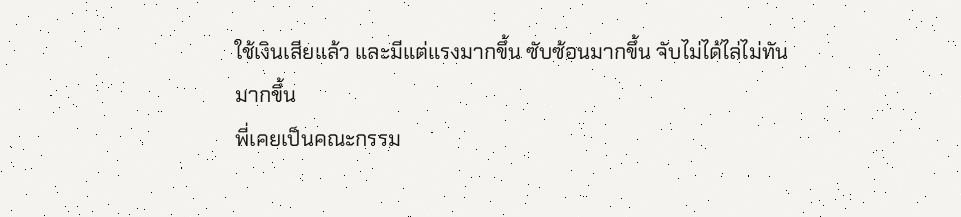ใช้เงินเสียแล้ว และมีแต่แรงมากขึ้น ซับซ้อนมากขึ้น จับไม่ได้ไล่ไม่ทันมากขึ้น
พี่เคยเป็นคณะกรรม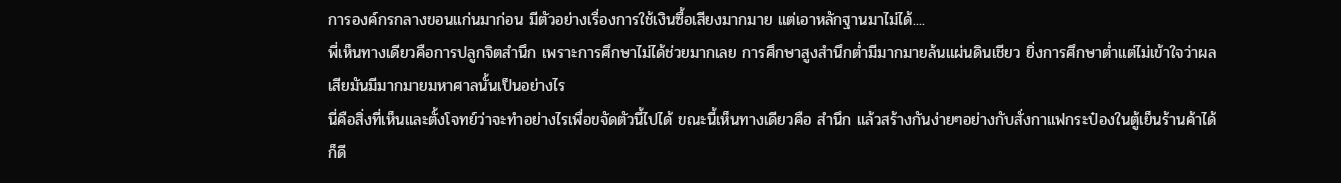การองค์กรกลางขอนแก่นมาก่อน มีตัวอย่างเรื่องการใช้เงินซื้อเสียงมากมาย แต่เอาหลักฐานมาไม่ได้....
พี่เห็นทางเดียวคือการปลูกจิตสำนึก เพราะการศึกษาไม่ได้ช่วยมากเลย การศึกษาสูงสำนึกต่ำมีมากมายล้นแผ่นดินเชียว ยิ่งการศึกษาต่ำแต่ไม่เข้าใจว่าผลเสียมันมีมากมายมหาศาลนั้นเป็นอย่างไร
นี่คือสิ่งที่เห็นและตั้งโจทย์ว่าจะทำอย่างไรเพื่อขจัดตัวนี้ไปได้ ขณะนี้เห็นทางเดียวคือ สำนึก แล้วสร้างกันง่ายๆอย่างกับสั่งกาแฟกระป๋องในตู้เย็นร้านค้าได้ก็ดี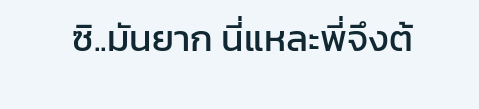ซิ..มันยาก นี่แหละพี่จึงต้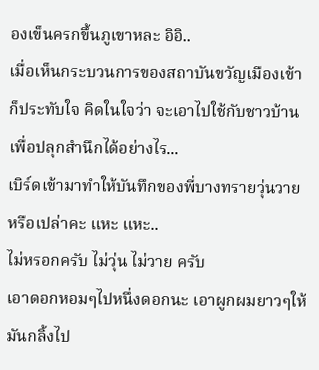องเข็นครกขึ้นภูเขาหละ อิอิ..
เมื่อเห็นกระบวนการของสถาบันขวัญเมืองเข้าก็ประทับใจ คิดในใจว่า จะเอาไปใช้กับชาวบ้านเพื่อปลุกสำนึกได้อย่างไร...
เบิร์ดเข้ามาทำให้บันทึกของพี่บางทรายวุ่นวายหรือเปล่าคะ แหะ แหะ..
ไม่หรอกครับ ไม่วุ่น ไม่วาย ครับ
เอาดอกหอมๆไปหนึ่งดอกนะ เอาผูกผมยาวๆให้มันกลิ้งไป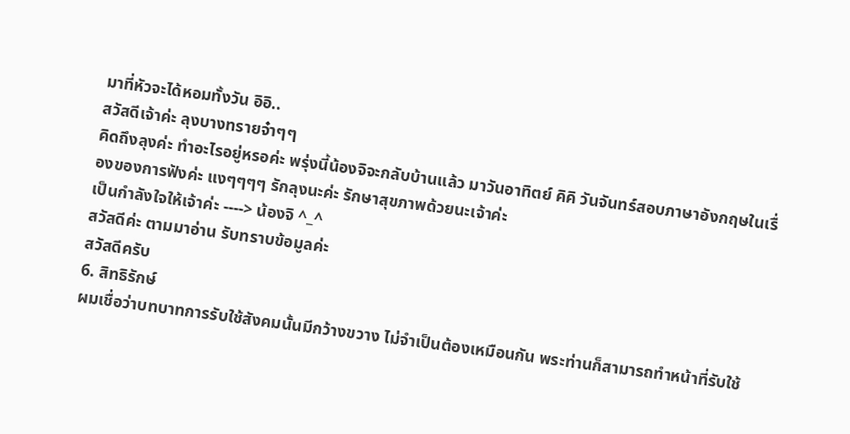มาที่หัวจะได้หอมทั้งวัน อิอิ..
สวัสดีเจ้าค่ะ ลุงบางทรายจ๋าๆๆ
คิดถึงลุงค่ะ ทำอะไรอยู่หรอค่ะ พรุ่งนี้น้องจิจะกลับบ้านแล้ว มาวันอาทิตย์ คิคิ วันจันทร์สอบภาษาอังกฤษในเรื่องของการฟังค่ะ แงๆๆๆๆ รักลุงนะค่ะ รักษาสุขภาพด้วยนะเจ้าค่ะ
เป็นกำลังใจให้เจ้าค่ะ ----> น้องจิ ^_^
สวัสดีค่ะ ตามมาอ่าน รับทราบข้อมูลค่ะ
สวัสดีครับ
6. สิทธิรักษ์
ผมเชื่อว่าบทบาทการรับใช้สังคมนั้นมีกว้างขวาง ไม่จำเป็นต้องเหมือนกัน พระท่านก็สามารถทำหน้าที่รับใช้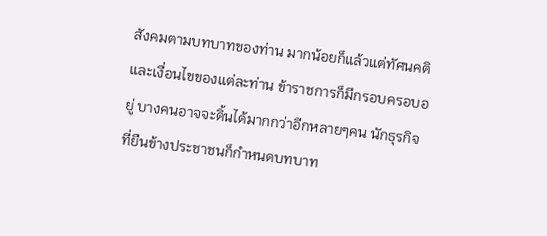สังคมตามบทบาทของท่าน มากน้อยก็แล้วแต่ทัศนคติและเงื่อนไขของแต่ละท่าน ข้าราชการก็มีกรอบครอบอยู่ บางคนอาจจะดิ้นได้มากกว่าอีกหลายๆคน นักธุรกิจที่ยืนข้างประชาชนก็กำหนดบทบาท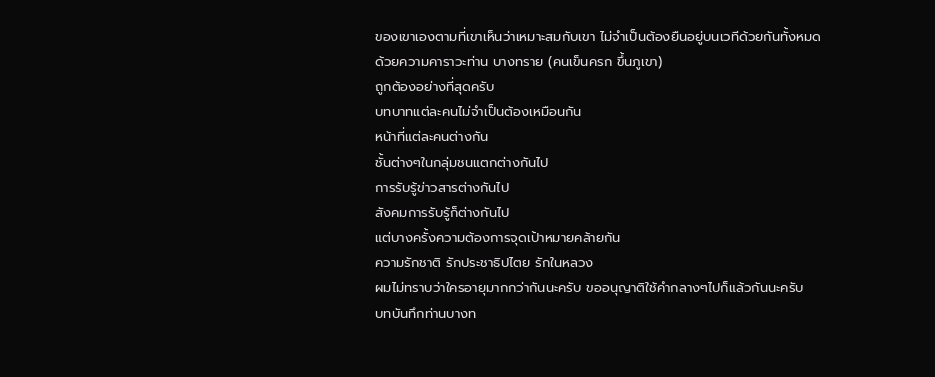ของเขาเองตามที่เขาเห็นว่าเหมาะสมกับเขา ไม่จำเป็นต้องยืนอยู่บนเวทีด้วยกันทั้งหมด
ด้วยความคาราวะท่าน บางทราย (คนเข็นครก ขึ้นภูเขา)
ถูกต้องอย่างที่สุดครับ
บทบาทแต่ละคนไม่จำเป็นต้องเหมือนกัน
หน้าที่แต่ละคนต่างกัน
ชั้นต่างๆในกลุ่มชนแตกต่างกันไป
การรับรู้ข่าวสารต่างกันไป
สังคมการรับรู้ก็ต่างกันไป
แต่บางครั้งความต้องการจุดเป้าหมายคล้ายกัน
ความรักชาติ รักประชาธิปไตย รักในหลวง
ผมไม่ทราบว่าใครอายุมากกว่ากันนะครับ ขออนุญาติใช้คำกลางๆไปก็แล้วกันนะครับ
บทบันทึกท่านบางท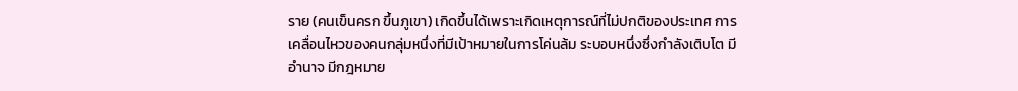ราย (คนเข็นครก ขึ้นภูเขา) เกิดขึ้นได้เพราะเกิดเหตุการณ์ที่ไม่ปกติของประเทศ การเคลื่อนไหวของคนกลุ่มหนึ่งที่มีเป้าหมายในการโค่นล้ม ระบอบหนึ่งซึ่งกำลังเติบโต มีอำนาจ มีกฎหมาย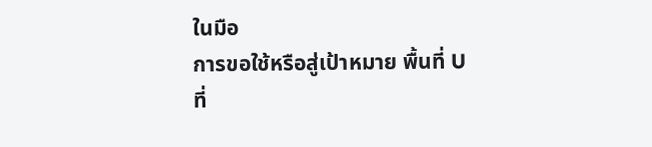ในมือ
การขอใช้หรือสู่เป้าหมาย พื้นที่ U ที่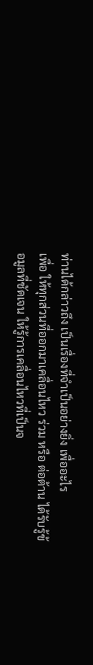ท่านได้กล่าวถึง เป็นเรื่องที่จำเป็นอย่างยิ่ง เพื่ออะไร
เพื่อ ให้ทุกส่วนที่ออกมาเคลื่อนไหว ร่วม หรือ ต่อต้าน ได้รับรู้ข้อมูลที่ชัดเจน ให้รู้การเคลื่อนไหวที่เป็นจ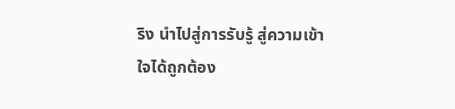ริง นำไปสู่การรับรู้ สู่ความเข้าใจได้ถูกต้อง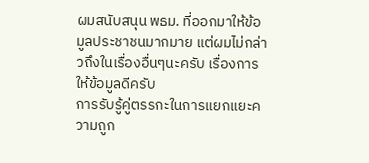ผมสนับสนุน พธม. ที่ออกมาให้ข้อมูลประชาชนมากมาย แต่ผมไม่กล่าวถึงในเรื่องอื่นๆนะครับ เรื่องการให้ข้อมูลดีครับ
การรับรู้คู่ตรรกะในการแยกแยะความถูก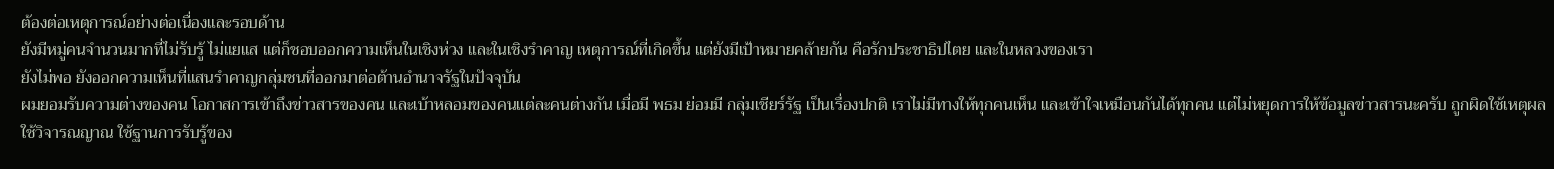ต้องต่อเหตุการณ์อย่างต่อเนื่องและรอบด้าน
ยังมีหมู่คนจำนวนมากที่ไม่รับรู้ ไม่แยแส แต่ก็ชอบออกความเห็นในเชิงห่วง และในเชิงรำคาญ เหตุการณ์ที่เกิดขึ้น แต่ยังมีเป้าหมายคล้ายกัน คือรักประชาธิปไตย และในหลวงของเรา
ยังไม่พอ ยังออกความเห็นที่แสนรำคาญกลุ่มชนที่ออกมาต่อต้านอำนาจรัฐในปัจจุบัน
ผมยอมรับความต่างของคน โอกาสการเข้าถึงข่าวสารของคน และเบ้าหลอมของคนแต่ละคนต่างกัน เมื่อมี พธม ย่อมมี กลุ่มเชียร์รัฐ เป็นเรื่องปกติ เราไม่มีทางให้ทุกคนเห็น และเข้าใจเหมือนกันได้ทุกคน แต่ไม่หยุดการให้ข้อมูลข่าวสารนะครับ ถูกผิดใช้เหตุผล ใช้วิจารณญาณ ใช้ฐานการรับรู้ของ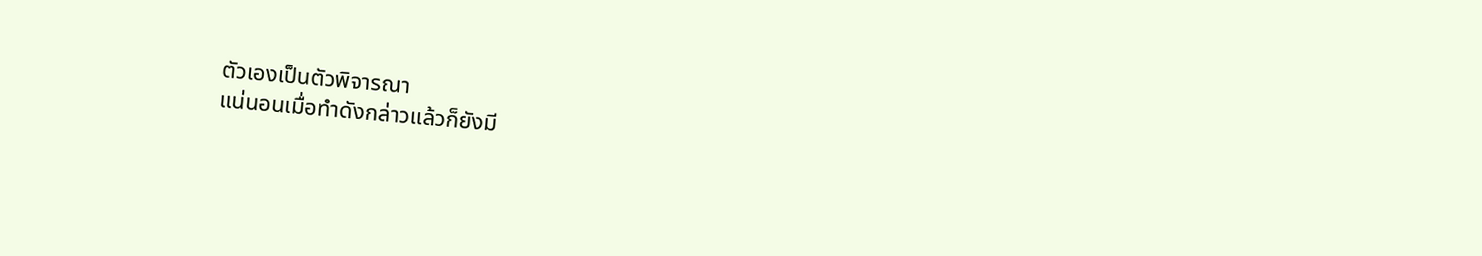ตัวเองเป็นตัวพิจารณา
แน่นอนเมื่อทำดังกล่าวแล้วก็ยังมี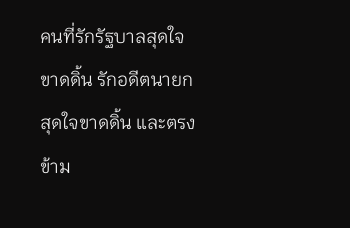คนที่รักรัฐบาลสุดใจขาดดิ้น รักอดีตนายกสุดใจขาดดิ้น และตรงข้าม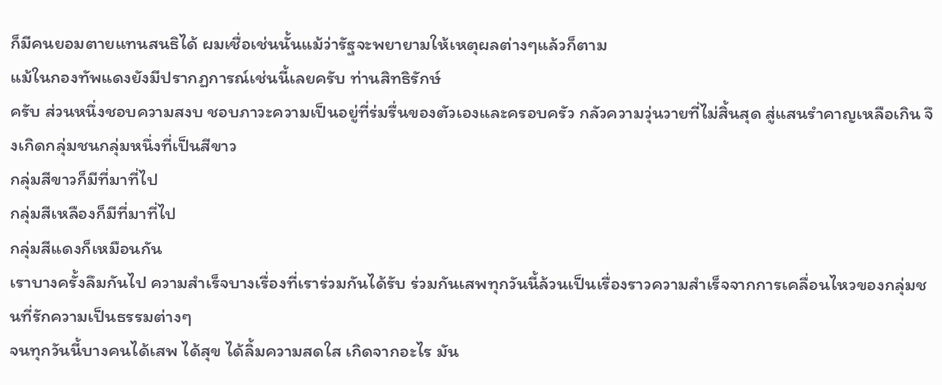ก็มีคนยอมตายแทนสนธิได้ ผมเชื่อเช่นนั้นแม้ว่ารัฐจะพยายามให้เหตุผลต่างๆแล้วก็ตาม
แม้ในกองทัพแดงยังมีปรากฏการณ์เช่นนี้เลยครับ ท่านสิทธิรักษ์
ครับ ส่วนหนึ่งชอบความสงบ ชอบภาวะความเป็นอยู่ที่ร่มรื่นของตัวเองและครอบครัว กลัวความวุ่นวายที่ไม่สิ้นสุด สู่แสนรำคาญเหลือเกิน จึงเกิดกลุ่มชนกลุ่มหนึ่งที่เป็นสีขาว
กลุ่มสีขาวก็มีที่มาที่ไป
กลุ่มสีเหลืองก็มีที่มาที่ไป
กลุ่มสีแดงก็เหมือนกัน
เราบางครั้งลึมกันไป ความสำเร็จบางเรื่องที่เราร่วมกันได้รับ ร่วมกันเสพทุกวันนี้ล้วนเป็นเรื่องราวความสำเร็จจากการเคลื่อนไหวของกลุ่มชนที่รักความเป็นธรรมต่างๆ
จนทุกวันนี้บางคนได้เสพ ได้สุข ได้ลิ้มความสดใส เกิดจากอะไร มัน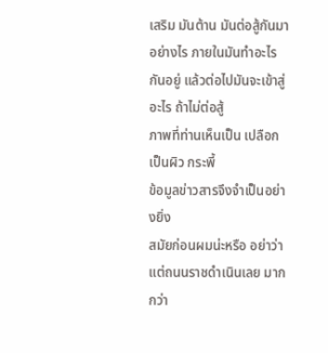เสริม มันต้าน มันต่อสู้กันมาอย่างไร ภายในมันทำอะไรกันอยู่ แล้วต่อไปมันจะเข้าสู่อะไร ถ้าไม่ต่อสู้
ภาพที่ท่านเห็นเป็น เปลือก เป็นผิว กระพี้
ข้อมูลข่าวสารจึงจำเป็นอย่างยิ่ง
สมัยก่อนผมน่ะหรือ อย่าว่าแต่ถนนราชดำเนินเลย มากกว่า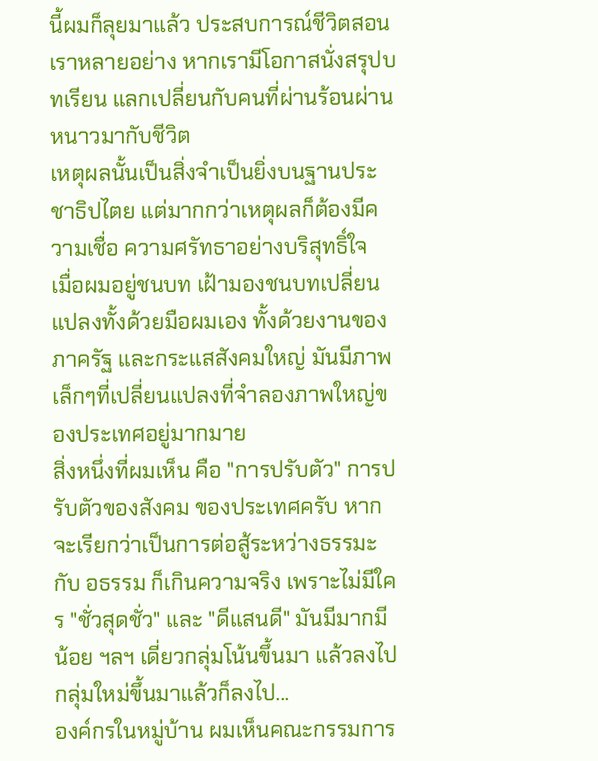นี้ผมก็ลุยมาแล้ว ประสบการณ์ชีวิตสอนเราหลายอย่าง หากเรามีโอกาสนั่งสรุปบทเรียน แลกเปลี่ยนกับคนที่ผ่านร้อนผ่านหนาวมากับชีวิต
เหตุผลนั้นเป็นสิ่งจำเป็นยิ่งบนฐานประชาธิปไตย แต่มากกว่าเหตุผลก็ต้องมีความเชื่อ ความศรัทธาอย่างบริสุทธิ์ใจ
เมื่อผมอยู่ชนบท เฝ้ามองชนบทเปลี่ยนแปลงทั้งด้วยมือผมเอง ทั้งด้วยงานของภาครัฐ และกระแสสังคมใหญ่ มันมีภาพเล็กๆที่เปลี่ยนแปลงที่จำลองภาพใหญ่ของประเทศอยู่มากมาย
สิ่งหนึ่งที่ผมเห็น คือ "การปรับตัว" การปรับตัวของสังคม ของประเทศครับ หากจะเรียกว่าเป็นการต่อสู้ระหว่างธรรมะกับ อธรรม ก็เกินความจริง เพราะไม่มีใคร "ชั่วสุดชั่ว" และ "ดีแสนดี" มันมีมากมีน้อย ฯลฯ เดี่ยวกลุ่มโน้นขึ้นมา แล้วลงไป กลุ่มใหม่ขึ้นมาแล้วก็ลงไป...
องค์กรในหมู่บ้าน ผมเห็นคณะกรรมการ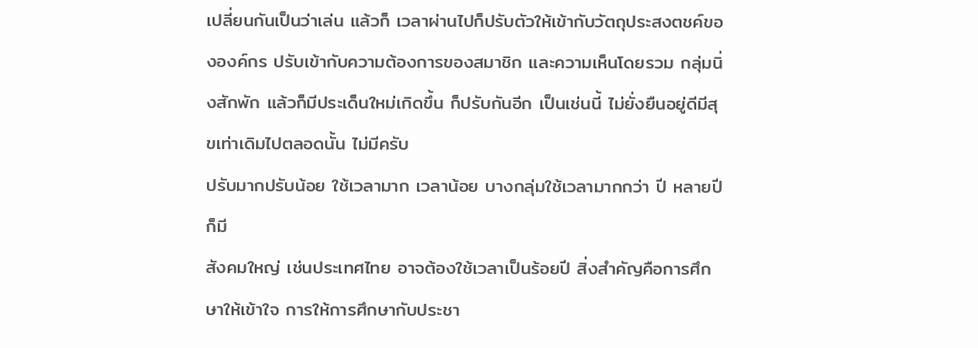เปลี่ยนกันเป็นว่าเล่น แล้วก็ เวลาผ่านไปก็ปรับตัวให้เข้ากับวัตถุประสงตชค์ขององค์กร ปรับเข้ากับความต้องการของสมาชิก และความเห็นโดยรวม กลุ่มนิ่งสักพัก แล้วก็มีประเด็นใหม่เกิดขึ้น ก็ปรับกันอีก เป็นเช่นนี้ ไม่ยั่งยืนอยู่ดีมีสุขเท่าเดิมไปตลอดนั้น ไม่มีครับ
ปรับมากปรับน้อย ใช้เวลามาก เวลาน้อย บางกลุ่มใช้เวลามากกว่า ปี หลายปีก็มี
สังคมใหญ่ เช่นประเทศไทย อาจต้องใช้เวลาเป็นร้อยปี สิ่งสำคัญคือการศึกษาให้เข้าใจ การให้การศึกษากับประชา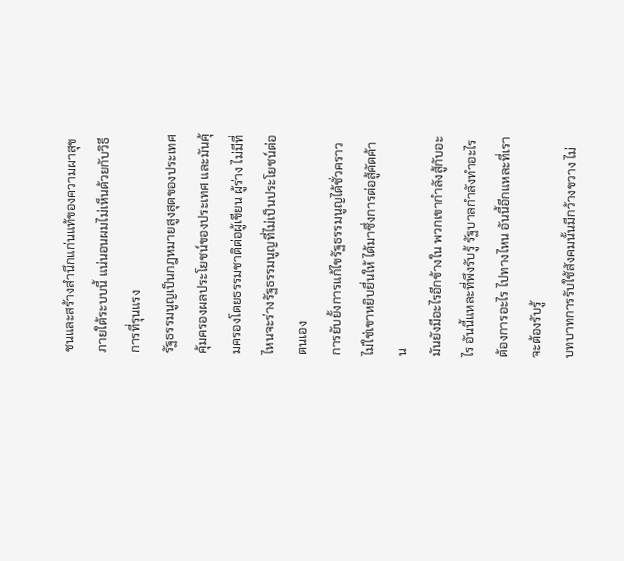ชนและสร้างสำนึกแก่นแท้ของความผาสุขภายใต้ระบบนี้ แน่นอนผมไม่เห็นด้วยกับวิธีการที่รุนแรง
รัฐธรรมนูญเป็นกฎหมายสูงสุดของประเทศ คุ้มครองผลประโยชน์ของประเทศ และมันคุ้มครองโดยธรรมชาติต่อผู้เขียน ผู้ร่าง ไม่มีที่ไหนจะร่างรัฐธรรมนูญที่ไม่เป็นประโยชน์ต่อตนเอง
การยับยั้งการแก้ไขรัฐธรรมนูญได้ชั่วคราว ไม่ใช่เขาหยิบยื่นให้ ได้มาซึ่งการต่อสู้คัดค้าน
มันยังมีอะไรอีกข้างใน พวกเขากำลังสู้กับอะไร อันนี้แหละที่พึงรับรู้ รัฐบาลกำลังทำอะไร ต้องการอะไร ไปทางไหน อันนี้อีกแหละที่เราจะต้องรับรู้
บทบาทการรับใช้สังคมนั้นมีกว้างขวาง ไม่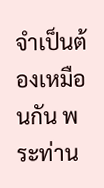จำเป็นต้องเหมือนกัน พระท่าน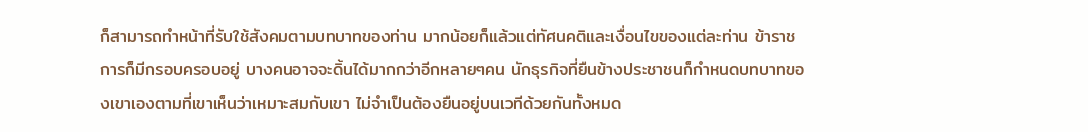ก็สามารถทำหน้าที่รับใช้สังคมตามบทบาทของท่าน มากน้อยก็แล้วแต่ทัศนคติและเงื่อนไขของแต่ละท่าน ข้าราชการก็มีกรอบครอบอยู่ บางคนอาจจะดิ้นได้มากกว่าอีกหลายๆคน นักธุรกิจที่ยืนข้างประชาชนก็กำหนดบทบาทของเขาเองตามที่เขาเห็นว่าเหมาะสมกับเขา ไม่จำเป็นต้องยืนอยู่บนเวทีด้วยกันทั้งหมด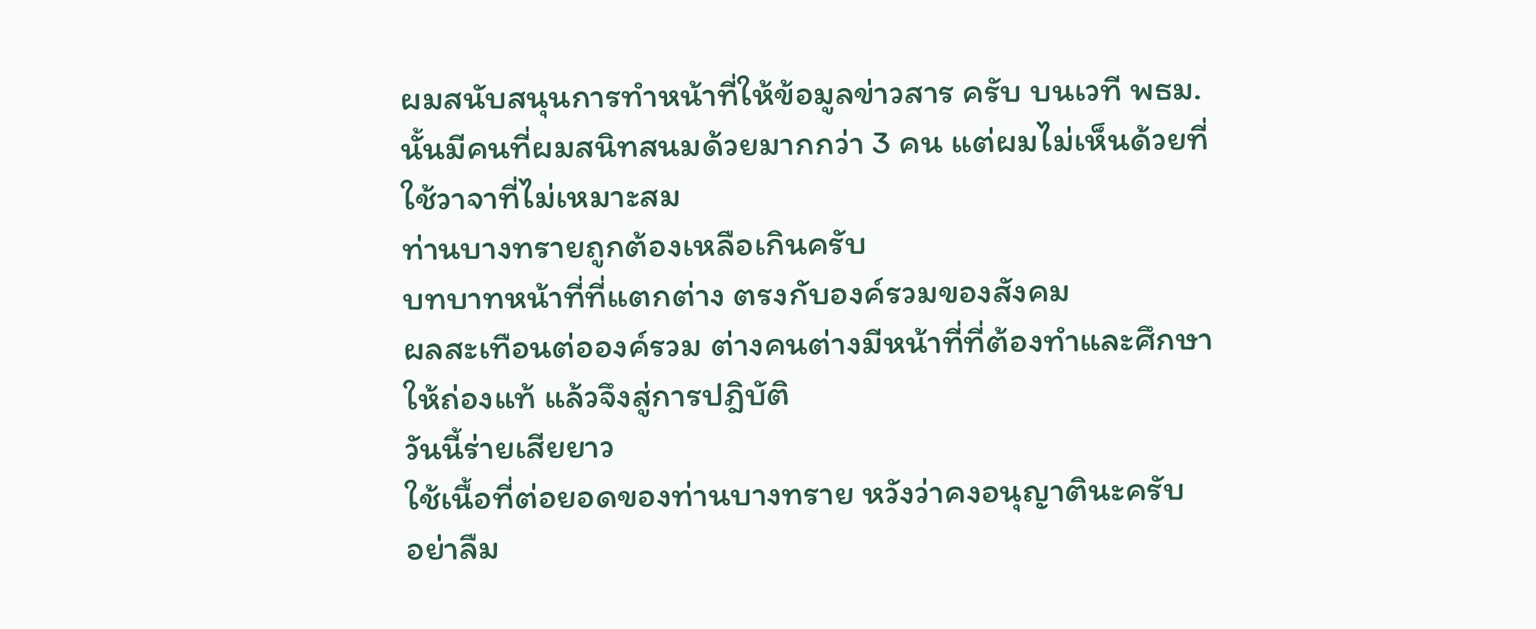ผมสนับสนุนการทำหน้าที่ให้ข้อมูลข่าวสาร ครับ บนเวที พธม.นั้นมีคนที่ผมสนิทสนมด้วยมากกว่า 3 คน แต่ผมไม่เห็นด้วยที่ใช้วาจาที่ไม่เหมาะสม
ท่านบางทรายถูกต้องเหลือเกินครับ
บทบาทหน้าที่ที่แตกต่าง ตรงกับองค์รวมของสังคม
ผลสะเทือนต่อองค์รวม ต่างคนต่างมีหน้าที่ที่ต้องทำและศึกษาให้ถ่องแท้ แล้วจึงสู่การปฎิบัติ
วันนี้ร่ายเสียยาว
ใช้เนื้อที่ต่อยอดของท่านบางทราย หวังว่าคงอนุญาตินะครับ
อย่าลืม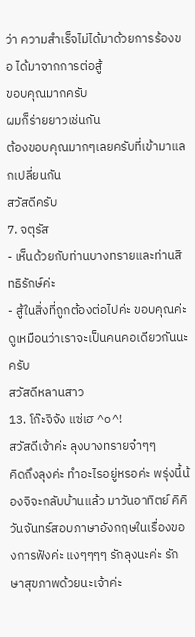ว่า ความสำเร็จไม่ได้มาด้วยการร้องขอ ได้มาจากการต่อสู้
ขอบคุณมากครับ
ผมก็ร่ายยาวเช่นกัน
ต้องขอบคุณมากๆเลยครับที่เข้ามาแลกเปลี่ยนกัน
สวัสดีครับ
7. จตุรัส
- เห็นด้วยกับท่านบางทรายและท่านสิทธิรักษ์ค่ะ
- สู้ในสิ่งที่ถูกต้องต่อไปค่ะ ขอบคุณค่ะ
ดูเหมือนว่าเราจะเป็นคนคอเดียวกันนะครับ
สวัสดีหลานสาว
13. โก๊ะจิจัง แซ่เฮ ^๐^!
สวัสดีเจ้าค่ะ ลุงบางทรายจ๋าๆๆ
คิดถึงลุงค่ะ ทำอะไรอยู่หรอค่ะ พรุ่งนี้น้องจิจะกลับบ้านแล้ว มาวันอาทิตย์ คิคิ วันจันทร์สอบภาษาอังกฤษในเรื่องของการฟังค่ะ แงๆๆๆๆ รักลุงนะค่ะ รักษาสุขภาพด้วยนะเจ้าค่ะ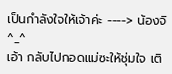เป็นกำลังใจให้เจ้าค่ะ ----> น้องจิ ^_^
เอ้า กลับไปกอดแม่ซะให้ชุ่มใจ เติ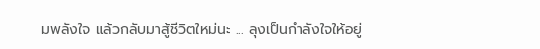มพลังใจ แล้วกลับมาสู้ชีวิตใหม่นะ ... ลุงเป็นกำลังใจให้อยู่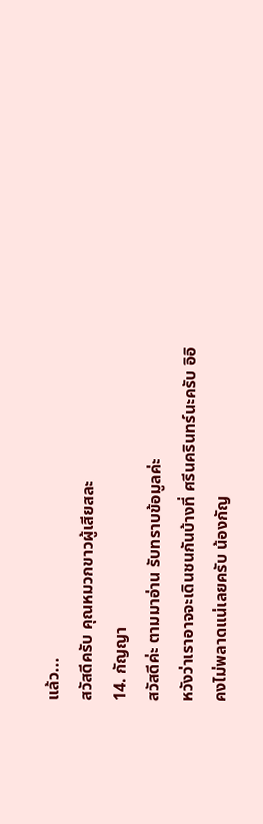แล้ว...
สวัสดีครับ คุณหมวกขาวผู้เสียสละ
14. กัญญา
สวัสดีค่ะ ตามมาอ่าน รับทราบข้อมูลค่ะ
หวังว่าเราอาจจะเดินชนกันบ้างที่ ศรีนครินทร์นะครับ อิอิ
คงไม่พลาดแน่เลยครับ น้องกัญ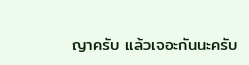ญาครับ แล้วเจอะกันนะครับ